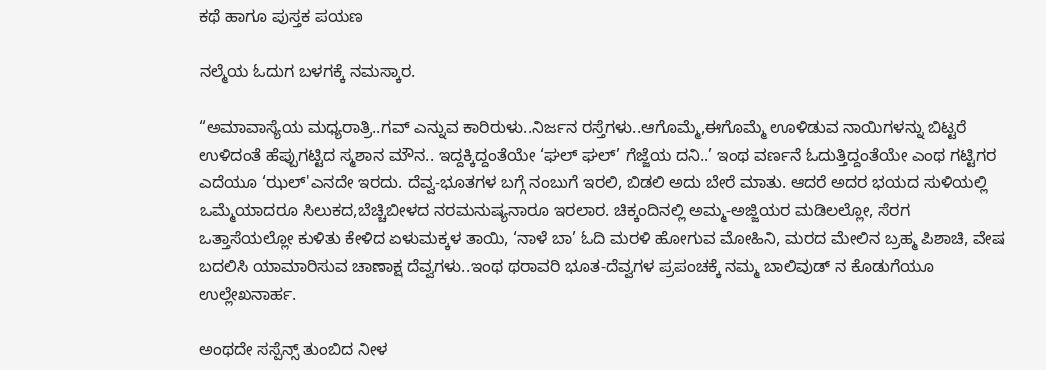ಕಥೆ ಹಾಗೂ ಪುಸ್ತಕ ಪಯಣ

ನಲ್ಮೆಯ ಓದುಗ ಬಳಗಕ್ಕೆ ನಮಸ್ಕಾರ.

“ಅಮಾವಾಸ್ಯೆಯ ಮಧ್ಯರಾತ್ರಿ..ಗವ್ ಎನ್ನುವ ಕಾರಿರುಳು..ನಿರ್ಜನ ರಸ್ತೆಗಳು..ಆಗೊಮ್ಮೆ,ಈಗೊಮ್ಮೆ ಊಳಿಡುವ ನಾಯಿಗಳನ್ನು ಬಿಟ್ಟರೆ ಉಳಿದಂತೆ ಹೆಪ್ಪುಗಟ್ಟಿದ ಸ್ಮಶಾನ ಮೌನ.. ಇದ್ದಕ್ಕಿದ್ದಂತೆಯೇ ‘ಘಲ್ ಘಲ್’ ಗೆಜ್ಜೆಯ ದನಿ..’ ಇಂಥ ವರ್ಣನೆ ಓದುತ್ತಿದ್ದಂತೆಯೇ ಎಂಥ ಗಟ್ಟಿಗರ ಎದೆಯೂ ‘ಝಲ್'ಎನದೇ ಇರದು. ದೆವ್ವ-ಭೂತಗಳ ಬಗ್ಗೆ ನಂಬುಗೆ ಇರಲಿ, ಬಿಡಲಿ ಅದು ಬೇರೆ ಮಾತು. ಆದರೆ ಅದರ ಭಯದ ಸುಳಿಯಲ್ಲಿ ಒಮ್ಮೆಯಾದರೂ ಸಿಲುಕದ,ಬೆಚ್ಚಿಬೀಳದ ನರಮನುಷ್ಯನಾರೂ ಇರಲಾರ. ಚಿಕ್ಕಂದಿನಲ್ಲಿ ಅಮ್ಮ-ಅಜ್ಜಿಯರ ಮಡಿಲಲ್ಲೋ, ಸೆರಗ ಒತ್ತಾಸೆಯಲ್ಲೋ ಕುಳಿತು ಕೇಳಿದ ಏಳುಮಕ್ಕಳ ತಾಯಿ, ‘ನಾಳೆ ಬಾ’ ಓದಿ ಮರಳಿ ಹೋಗುವ ಮೋಹಿನಿ, ಮರದ ಮೇಲಿನ ಬ್ರಹ್ಮ ಪಿಶಾಚಿ, ವೇಷ ಬದಲಿಸಿ ಯಾಮಾರಿಸುವ ಚಾಣಾಕ್ಷ ದೆವ್ವಗಳು..ಇಂಥ ಥರಾವರಿ ಭೂತ-ದೆವ್ವಗಳ ಪ್ರಪಂಚಕ್ಕೆ ನಮ್ಮ ಬಾಲಿವುಡ್ ನ ಕೊಡುಗೆಯೂ ಉಲ್ಲೇಖನಾರ್ಹ.

ಅಂಥದೇ ಸಸ್ಪೆನ್ಸ್ ತುಂಬಿದ ನೀಳ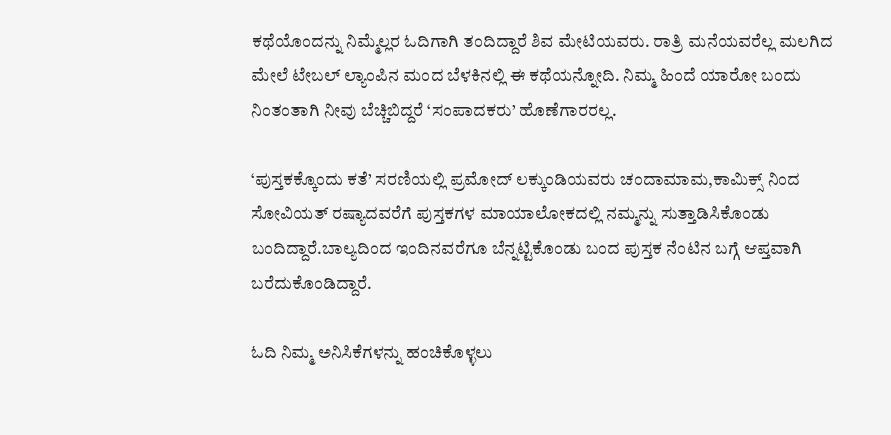ಕಥೆಯೊಂದನ್ನು ನಿಮ್ಮೆಲ್ಲರ ಓದಿಗಾಗಿ ತಂದಿದ್ದಾರೆ ಶಿವ ಮೇಟಿಯವರು. ರಾತ್ರಿ ಮನೆಯವರೆಲ್ಲ ಮಲಗಿದ ಮೇಲೆ ಟೇಬಲ್ ಲ್ಯಾಂಪಿನ ಮಂದ ಬೆಳಕಿನಲ್ಲಿ ಈ ಕಥೆಯನ್ನೋದಿ. ನಿಮ್ಮ ಹಿಂದೆ ಯಾರೋ ಬಂದು ನಿಂತಂತಾಗಿ ನೀವು ಬೆಚ್ಚಿಬಿದ್ದರೆ ‘ಸಂಪಾದಕರು’ ಹೊಣೆಗಾರರಲ್ಲ.

‘ಪುಸ್ತಕಕ್ಕೊಂದು ಕತೆ’ ಸರಣಿಯಲ್ಲಿ ಪ್ರಮೋದ್ ಲಕ್ಕುಂಡಿಯವರು ಚಂದಾಮಾಮ,ಕಾಮಿಕ್ಸ್ ನಿಂದ ಸೋವಿಯತ್ ರಷ್ಯಾದವರೆಗೆ ಪುಸ್ತಕಗಳ ಮಾಯಾಲೋಕದಲ್ಲಿ ನಮ್ಮನ್ನು ಸುತ್ತಾಡಿಸಿಕೊಂಡು ಬಂದಿದ್ದಾರೆ.ಬಾಲ್ಯದಿಂದ ಇಂದಿನವರೆಗೂ ಬೆನ್ನಟ್ಟಿಕೊಂಡು ಬಂದ ಪುಸ್ತಕ ನೆಂಟಿನ ಬಗ್ಗೆ ಆಪ್ತವಾಗಿ ಬರೆದುಕೊಂಡಿದ್ದಾರೆ.

ಓದಿ ನಿಮ್ಮ ಅನಿಸಿಕೆಗಳನ್ನು ಹಂಚಿಕೊಳ್ಳಲು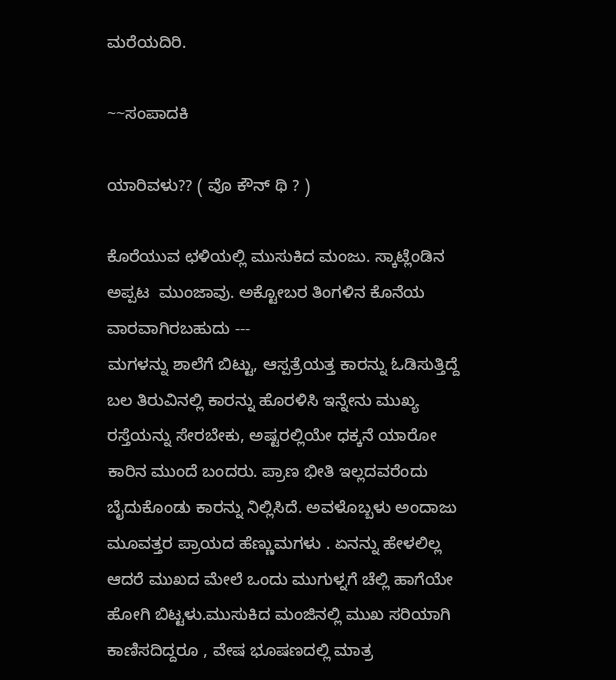ಮರೆಯದಿರಿ.

~~ಸಂಪಾದಕಿ

ಯಾರಿವಳು?? ( ವೊ ಕೌನ್ ಥಿ ? )

ಕೊರೆಯುವ ಛಳಿಯಲ್ಲಿ ಮುಸುಕಿದ ಮಂಜು. ಸ್ಕಾಟ್ಲೆಂಡಿನ ಅಪ್ಪಟ  ಮುಂಜಾವು. ಅಕ್ಟೋಬರ ತಿಂಗಳಿನ ಕೊನೆಯ ವಾರವಾಗಿರಬಹುದು ---
ಮಗಳನ್ನು ಶಾಲೆಗೆ ಬಿಟ್ಟು, ಆಸ್ಪತ್ರೆಯತ್ತ ಕಾರನ್ನು ಓಡಿಸುತ್ತಿದ್ದೆ
ಬಲ ತಿರುವಿನಲ್ಲಿ ಕಾರನ್ನು ಹೊರಳಿಸಿ ಇನ್ನೇನು ಮುಖ್ಯ ರಸ್ತೆಯನ್ನು ಸೇರಬೇಕು, ಅಷ್ಟರಲ್ಲಿಯೇ ಧಕ್ಕನೆ ಯಾರೋ ಕಾರಿನ ಮುಂದೆ ಬಂದರು. ಪ್ರಾಣ ಭೀತಿ ಇಲ್ಲದವರೆಂದು ಬೈದುಕೊಂಡು ಕಾರನ್ನು ನಿಲ್ಲಿಸಿದೆ. ಅವಳೊಬ್ಬಳು ಅಂದಾಜು ಮೂವತ್ತರ ಪ್ರಾಯದ ಹೆಣ್ಣುಮಗಳು . ಏನನ್ನು ಹೇಳಲಿಲ್ಲ ಆದರೆ ಮುಖದ ಮೇಲೆ ಒಂದು ಮುಗುಳ್ನಗೆ ಚೆಲ್ಲಿ ಹಾಗೆಯೇ ಹೋಗಿ ಬಿಟ್ಟಳು.ಮುಸುಕಿದ ಮಂಜಿನಲ್ಲಿ ಮುಖ ಸರಿಯಾಗಿ ಕಾಣಿಸದಿದ್ದರೂ , ವೇಷ ಭೂಷಣದಲ್ಲಿ ಮಾತ್ರ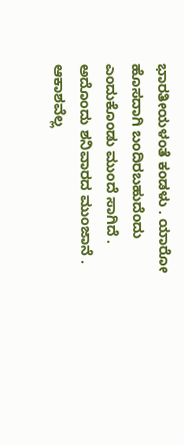ಭಾರತೀಯಳಂತೆ ಕಂಡಳು . ಯಾರೋ ಹೊಸದಾಗಿ ಬಂದಿರಬಹುದೆಂದು ಎಂದುಕೊಂಡು ಮುಂದೆ ಸಾಗಿದೆ .
ಅದೊಂದು ಶನಿವಾರದ ಮುಂಜಾನೆ . ಆಕಾಶವೆಲ್ಲ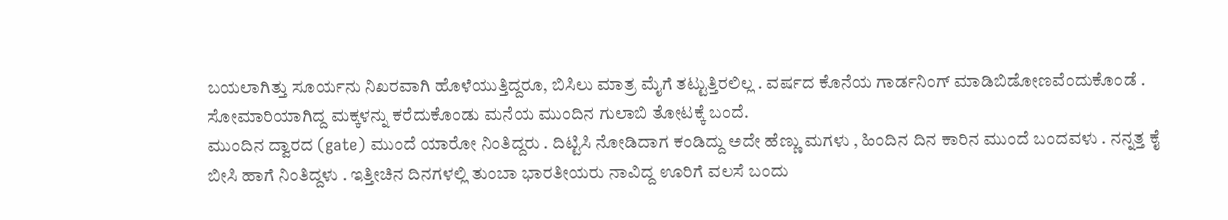ಬಯಲಾಗಿತ್ತು ಸೂರ್ಯನು ನಿಖರವಾಗಿ ಹೊಳೆಯುತ್ತಿದ್ದರೂ, ಬಿಸಿಲು ಮಾತ್ರ ಮೈಗೆ ತಟ್ಟುತ್ತಿರಲಿಲ್ಲ . ವರ್ಷದ ಕೊನೆಯ ಗಾರ್ಡನಿಂಗ್ ಮಾಡಿಬಿಡೋಣವೆಂದುಕೊಂಡೆ . ಸೋಮಾರಿಯಾಗಿದ್ದ ಮಕ್ಕಳನ್ನು ಕರೆದುಕೊಂಡು ಮನೆಯ ಮುಂದಿನ ಗುಲಾಬಿ ತೋಟಕ್ಕೆ ಬಂದೆ.
ಮುಂದಿನ ದ್ವಾರದ (gate) ಮುಂದೆ ಯಾರೋ ನಿಂತಿದ್ದರು . ದಿಟ್ಟಿಸಿ ನೋಡಿದಾಗ ಕಂಡಿದ್ದು ಅದೇ ಹೆಣ್ಣು ಮಗಳು , ಹಿಂದಿನ ದಿನ ಕಾರಿನ ಮುಂದೆ ಬಂದವಳು . ನನ್ನತ್ತ ಕೈ ಬೀಸಿ ಹಾಗೆ ನಿಂತಿದ್ದಳು . ಇತ್ತೀಚಿನ ದಿನಗಳಲ್ಲಿ ತುಂಬಾ ಭಾರತೀಯರು ನಾವಿದ್ದ ಊರಿಗೆ ವಲಸೆ ಬಂದು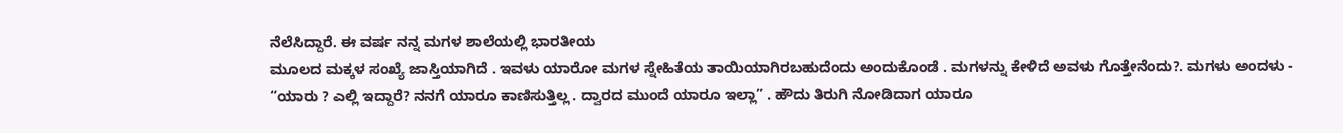ನೆಲೆಸಿದ್ದಾರೆ. ಈ ವರ್ಷ ನನ್ನ ಮಗಳ ಶಾಲೆಯಲ್ಲಿ ಭಾರತೀಯ
ಮೂಲದ ಮಕ್ಕಳ ಸಂಖ್ಯೆ ಜಾಸ್ತಿಯಾಗಿದೆ . ಇವಳು ಯಾರೋ ಮಗಳ ಸ್ನೇಹಿತೆಯ ತಾಯಿಯಾಗಿರಬಹುದೆಂದು ಅಂದುಕೊಂಡೆ . ಮಗಳನ್ನು ಕೇಳಿದೆ ಅವಳು ಗೊತ್ತೇನೆಂದು?. ಮಗಳು ಅಂದಳು - “ಯಾರು ? ಎಲ್ಲಿ ಇದ್ದಾರೆ? ನನಗೆ ಯಾರೂ ಕಾಣಿಸುತ್ತಿಲ್ಲ . ದ್ವಾರದ ಮುಂದೆ ಯಾರೂ ಇಲ್ಲಾ” . ಹೌದು ತಿರುಗಿ ನೋಡಿದಾಗ ಯಾರೂ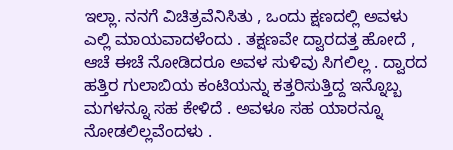ಇಲ್ಲಾ. ನನಗೆ ವಿಚಿತ್ರವೆನಿಸಿತು , ಒಂದು ಕ್ಷಣದಲ್ಲಿ ಅವಳು ಎಲ್ಲಿ ಮಾಯವಾದಳೆಂದು . ತಕ್ಷಣವೇ ದ್ವಾರದತ್ತ ಹೋದೆ , ಆಚೆ ಈಚೆ ನೋಡಿದರೂ ಅವಳ ಸುಳಿವು ಸಿಗಲಿಲ್ಲ . ದ್ವಾರದ ಹತ್ತಿರ ಗುಲಾಬಿಯ ಕಂಟಿಯನ್ನು ಕತ್ತರಿಸುತ್ತಿದ್ದ ಇನ್ನೊಬ್ಬ ಮಗಳನ್ನೂ ಸಹ ಕೇಳಿದೆ . ಅವಳೂ ಸಹ ಯಾರನ್ನೂ ನೋಡಲಿಲ್ಲವೆಂದಳು .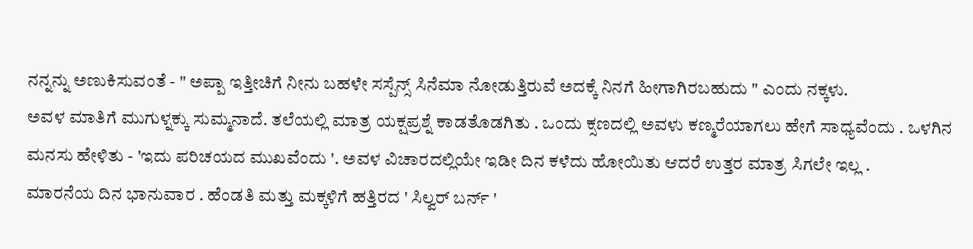ನನ್ನನ್ನು ಅಣುಕಿಸುವಂತೆ - " ಅಪ್ಪಾ ಇತ್ತೀಚಿಗೆ ನೀನು ಬಹಳೇ ಸಸ್ಪೆನ್ಸ್ ಸಿನೆಮಾ ನೋಡುತ್ತಿರುವೆ ಅದಕ್ಕೆ ನಿನಗೆ ಹೀಗಾಗಿರಬಹುದು " ಎಂದು ನಕ್ಕಳು.
ಅವಳ ಮಾತಿಗೆ ಮುಗುಳ್ನಕ್ಕು ಸುಮ್ಮನಾದೆ. ತಲೆಯಲ್ಲಿ ಮಾತ್ರ ಯಕ್ಷಪ್ರಶ್ನೆ ಕಾಡತೊಡಗಿತು . ಒಂದು ಕ್ಸಣದಲ್ಲಿ ಅವಳು ಕಣ್ಮರೆಯಾಗಲು ಹೇಗೆ ಸಾಧ್ಯವೆಂದು . ಒಳಗಿನ ಮನಸು ಹೇಳಿತು - 'ಇದು ಪರಿಚಯದ ಮುಖವೆಂದು '. ಅವಳ ವಿಚಾರದಲ್ಲಿಯೇ ಇಡೀ ದಿನ ಕಳೆದು ಹೋಯಿತು ಆದರೆ ಉತ್ತರ ಮಾತ್ರ ಸಿಗಲೇ ಇಲ್ಲ .
ಮಾರನೆಯ ದಿನ ಭಾನುವಾರ . ಹೆಂಡತಿ ಮತ್ತು ಮಕ್ಕಳಿಗೆ ಹತ್ತಿರದ ' ಸಿಲ್ವರ್ ಬರ್ನ್ '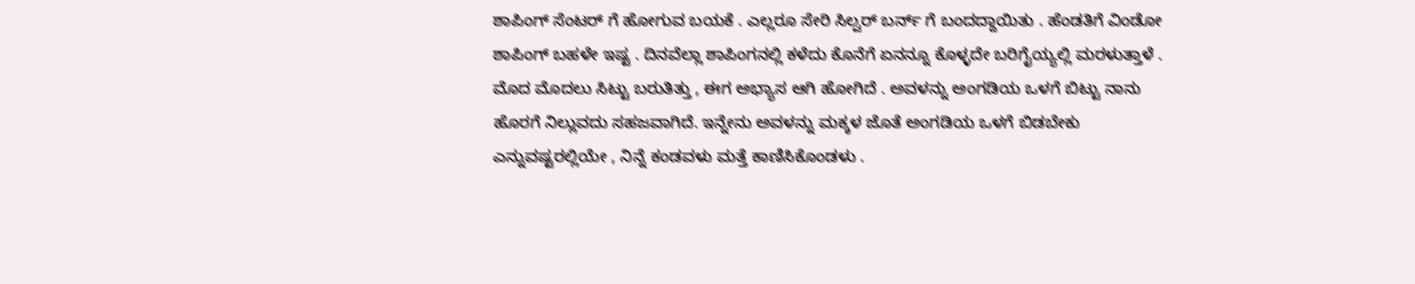ಶಾಪಿಂಗ್ ಸೆಂಟರ್ ಗೆ ಹೋಗುವ ಬಯಕೆ . ಎಲ್ಲರೂ ಸೇರಿ ಸಿಲ್ವರ್ ಬರ್ನ್ ಗೆ ಬಂದದ್ದಾಯಿತು . ಹೆಂಡತಿಗೆ ವಿಂಡೋ ಶಾಪಿಂಗ್ ಬಹಳೇ ಇಷ್ಟ . ದಿನವೆಲ್ಲಾ ಶಾಪಿಂಗನಲ್ಲಿ ಕಳೆದು ಕೊನೆಗೆ ಏನನ್ನೂ ಕೊಳ್ಳದೇ ಬರಿಗೈಯ್ಯಲ್ಲಿ ಮರಳುತ್ತಾಳೆ . ಮೊದ ಮೊದಲು ಸಿಟ್ಟು ಬರುತಿತ್ತು , ಈಗ ಅಭ್ಯಾಸ ಆಗಿ ಹೋಗಿದೆ . ಅವಳನ್ನು ಅಂಗಡಿಯ ಒಳಗೆ ಬಿಟ್ಟು ನಾನು ಹೊರಗೆ ನಿಲ್ಲುವದು ಸಹಜವಾಗಿದೆ. ಇನ್ನೇನು ಅವಳನ್ನು ಮಕ್ಕಳ ಜೊತೆ ಅಂಗಡಿಯ ಒಳಗೆ ಬಿಡಬೇಕು ಎನ್ನುವಷ್ಟರಲ್ಲಿಯೇ , ನಿನ್ನೆ ಕಂಡವಳು ಮತ್ತೆ ಕಾಣಿಸಿಕೊಂಡಳು .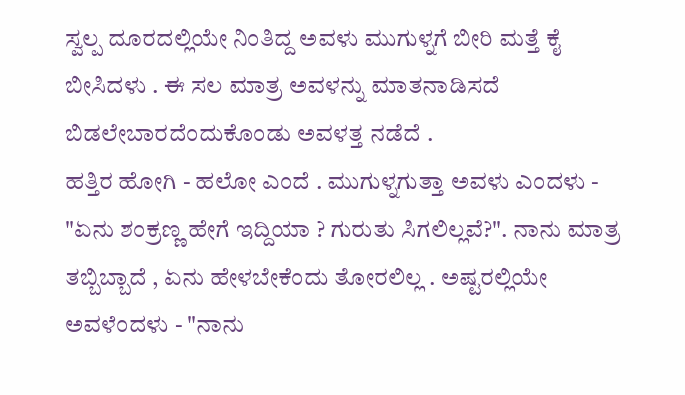ಸ್ವಲ್ಪ ದೂರದಲ್ಲಿಯೇ ನಿಂತಿದ್ದ ಅವಳು ಮುಗುಳ್ನಗೆ ಬೀರಿ ಮತ್ತೆ ಕೈ ಬೀಸಿದಳು . ಈ ಸಲ ಮಾತ್ರ ಅವಳನ್ನು ಮಾತನಾಡಿಸದೆ ಬಿಡಲೇಬಾರದೆಂದುಕೊಂಡು ಅವಳತ್ತ ನಡೆದೆ .
ಹತ್ತಿರ ಹೋಗಿ - ಹಲೋ ಎಂದೆ . ಮುಗುಳ್ನಗುತ್ತಾ ಅವಳು ಎಂದಳು - "ಏನು ಶಂಕ್ರಣ್ಣ ಹೇಗೆ ಇದ್ದಿಯಾ ? ಗುರುತು ಸಿಗಲಿಲ್ಲವೆ?". ನಾನು ಮಾತ್ರ ತಬ್ಬಿಬ್ಬಾದೆ , ಏನು ಹೇಳಬೇಕೆಂದು ತೋರಲಿಲ್ಲ . ಅಷ್ಟರಲ್ಲಿಯೇ ಅವಳೆಂದಳು - "ನಾನು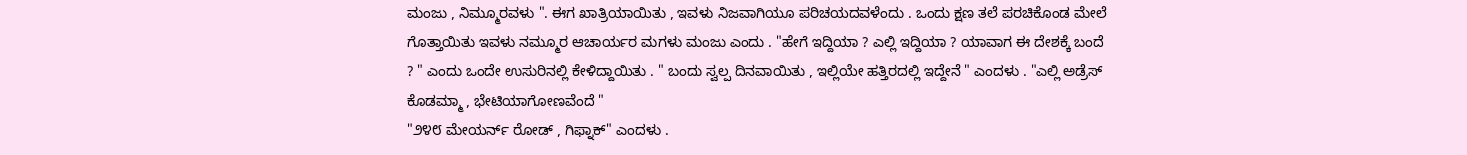ಮಂಜು , ನಿಮ್ಮೂರವಳು ". ಈಗ ಖಾತ್ರಿಯಾಯಿತು , ಇವಳು ನಿಜವಾಗಿಯೂ ಪರಿಚಯದವಳೆಂದು . ಒಂದು ಕ್ಷಣ ತಲೆ ಪರಚಿಕೊಂಡ ಮೇಲೆ ಗೊತ್ತಾಯಿತು ಇವಳು ನಮ್ಮೂರ ಆಚಾರ್ಯರ ಮಗಳು ಮಂಜು ಎಂದು . "ಹೇಗೆ ಇದ್ದಿಯಾ ? ಎಲ್ಲಿ ಇದ್ದಿಯಾ ? ಯಾವಾಗ ಈ ದೇಶಕ್ಕೆ ಬಂದೆ ? " ಎಂದು ಒಂದೇ ಉಸುರಿನಲ್ಲಿ ಕೇಳಿದ್ದಾಯಿತು . " ಬಂದು ಸ್ವಲ್ಪ ದಿನವಾಯಿತು , ಇಲ್ಲಿಯೇ ಹತ್ತಿರದಲ್ಲಿ ಇದ್ದೇನೆ " ಎಂದಳು . "ಎಲ್ಲಿ ಅಡ್ರೆಸ್ ಕೊಡಮ್ಮಾ , ಭೇಟಿಯಾಗೋಣವೆಂದೆ "
"೨೪೮ ಮೇಯರ್ನ್ ರೋಡ್ , ಗಿಫ್ನಾಕ್" ಎಂದಳು .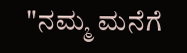"ನಮ್ಮ ಮನೆಗೆ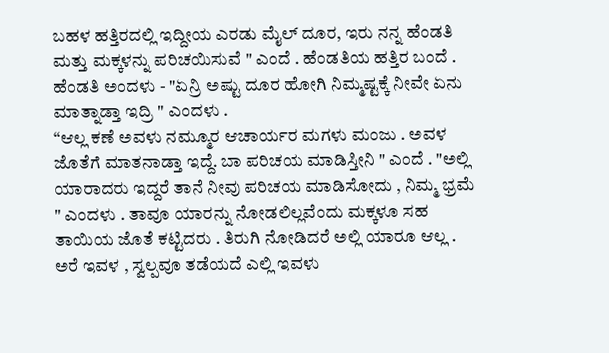ಬಹಳ ಹತ್ತಿರದಲ್ಲಿ ಇದ್ದೀಯ ಎರಡು ಮೈಲ್ ದೂರ, ಇರು ನನ್ನ ಹೆಂಡತಿ ಮತ್ತು ಮಕ್ಕಳನ್ನು ಪರಿಚಯಿಸುವೆ " ಎಂದೆ . ಹೆಂಡತಿಯ ಹತ್ತಿರ ಬಂದೆ . ಹೆಂಡತಿ ಅಂದಳು - "ಏನ್ರಿ ಅಷ್ಟು ದೂರ ಹೋಗಿ ನಿಮ್ಮಷ್ಟಕ್ಕೆ ನೀವೇ ಏನು ಮಾತ್ನಾಡ್ತಾ ಇದ್ರಿ " ಎಂದಳು .
“ಆಲ್ಲ ಕಣೆ ಅವಳು ನಮ್ಮೂರ ಆಚಾರ್ಯರ ಮಗಳು ಮಂಜು . ಅವಳ ಜೊತೆಗೆ ಮಾತನಾಡ್ತಾ ಇದ್ದೆ. ಬಾ ಪರಿಚಯ ಮಾಡಿಸ್ತೀನಿ " ಎಂದೆ . "ಅಲ್ಲಿ ಯಾರಾದರು ಇದ್ದರೆ ತಾನೆ ನೀವು ಪರಿಚಯ ಮಾಡಿಸೋದು , ನಿಮ್ಮ ಭ್ರಮೆ " ಎಂದಳು . ತಾವೂ ಯಾರನ್ನು ನೋಡಲಿಲ್ಲವೆಂದು ಮಕ್ಕಳೂ ಸಹ ತಾಯಿಯ ಜೊತೆ ಕಟ್ಟಿದರು . ತಿರುಗಿ ನೋಡಿದರೆ ಅಲ್ಲಿ ಯಾರೂ ಆಲ್ಲ . ಅರೆ ಇವಳ , ಸ್ವಲ್ಪವೂ ತಡೆಯದೆ ಎಲ್ಲಿ ಇವಳು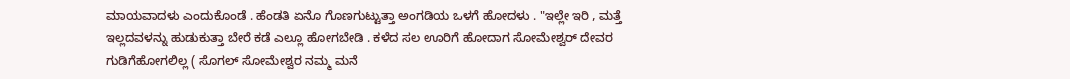ಮಾಯವಾದಳು ಎಂದುಕೊಂಡೆ . ಹೆಂಡತಿ ಏನೊ ಗೊಣಗುಟ್ಟುತ್ತಾ ಅಂಗಡಿಯ ಒಳಗೆ ಹೋದಳು . "ಇಲ್ಲೇ ಇರಿ , ಮತ್ತೆ ಇಲ್ಲದವಳನ್ನು ಹುಡುಕುತ್ತಾ ಬೇರೆ ಕಡೆ ಎಲ್ಲೂ ಹೋಗಬೇಡಿ . ಕಳೆದ ಸಲ ಊರಿಗೆ ಹೋದಾಗ ಸೋಮೇಶ್ವರ್ ದೇವರ ಗುಡಿಗೆಹೋಗಲಿಲ್ಲ ( ಸೊಗಲ್ ಸೋಮೇಶ್ವರ ನಮ್ಮ ಮನೆ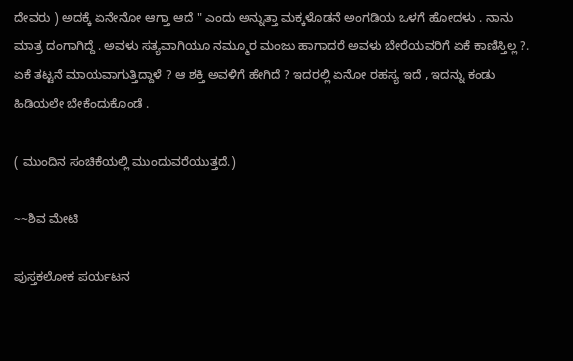ದೇವರು ) ಅದಕ್ಕೆ ಏನೇನೋ ಆಗ್ತಾ ಆದೆ " ಎಂದು ಅನ್ನುತ್ತಾ ಮಕ್ಕಳೊಡನೆ ಅಂಗಡಿಯ ಒಳಗೆ ಹೋದಳು . ನಾನು ಮಾತ್ರ ದಂಗಾಗಿದ್ದೆ . ಅವಳು ಸತ್ಯವಾಗಿಯೂ ನಮ್ಮೂರ ಮಂಜು ಹಾಗಾದರೆ ಅವಳು ಬೇರೆಯವರಿಗೆ ಏಕೆ ಕಾಣಿಸ್ತಿಲ್ಲ ?. ಏಕೆ ತಟ್ಟನೆ ಮಾಯವಾಗುತ್ತಿದ್ದಾಳೆ ? ಆ ಶಕ್ತಿ ಅವಳಿಗೆ ಹೇಗಿದೆ ? ಇದರಲ್ಲಿ ಏನೋ ರಹಸ್ಯ ಇದೆ , ಇದನ್ನು ಕಂಡು ಹಿಡಿಯಲೇ ಬೇಕೆಂದುಕೊಂಡೆ .

( ಮುಂದಿನ ಸಂಚಿಕೆಯಲ್ಲಿ ಮುಂದುವರೆಯುತ್ತದೆ.)

~~ಶಿವ ಮೇಟಿ

ಪುಸ್ತಕಲೋಕ ಪರ್ಯಟನ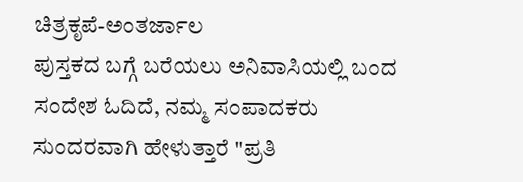ಚಿತ್ರಕೃಪೆ-ಅಂತರ್ಜಾಲ
ಪುಸ್ತಕದ ಬಗ್ಗೆ ಬರೆಯಲು ಅನಿವಾಸಿಯಲ್ಲಿ ಬಂದ ಸಂದೇಶ ಓದಿದೆ, ನಮ್ಮ ಸಂಪಾದಕರು ಸುಂದರವಾಗಿ ಹೇಳುತ್ತಾರೆ "ಪ್ರತಿ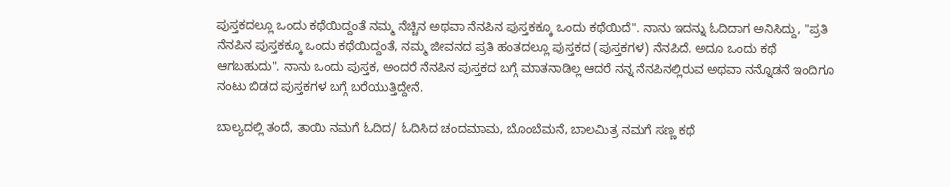ಪುಸ್ತಕದಲ್ಲೂ ಒಂದು ಕಥೆಯಿದ್ದಂತೆ ನಮ್ಮ ನೆಚ್ಚಿನ ಅಥವಾ ನೆನಪಿನ ಪುಸ್ತಕಕ್ಕೂ ಒಂದು ಕಥೆಯಿದೆ". ನಾನು ಇದನ್ನು ಓದಿದಾಗ ಅನಿಸಿದ್ದು, "ಪ್ರತಿ ನೆನಪಿನ ಪುಸ್ತಕಕ್ಕೂ ಒಂದು ಕಥೆಯಿದ್ದಂತೆ, ನಮ್ಮ ಜೀವನದ ಪ್ರತಿ ಹಂತದಲ್ಲೂ ಪುಸ್ತಕದ (ಪುಸ್ತಕಗಳ) ನೆನಪಿದೆ. ಅದೂ ಒಂದು ಕಥೆ ಆಗಬಹುದು". ನಾನು ಒಂದು ಪುಸ್ತಕ, ಅಂದರೆ ನೆನಪಿನ ಪುಸ್ತಕದ ಬಗ್ಗೆ ಮಾತನಾಡಿಲ್ಲ ಆದರೆ ನನ್ನ ನೆನಪಿನಲ್ಲಿರುವ ಅಥವಾ ನನ್ನೊಡನೆ ಇಂದಿಗೂ ನಂಟು ಬಿಡದ ಪುಸ್ತಕಗಳ ಬಗ್ಗೆ ಬರೆಯುತ್ತಿದ್ದೇನೆ.

ಬಾಲ್ಯದಲ್ಲಿ ತಂದೆ, ತಾಯಿ ನಮಗೆ ಓದಿದ/ ಓದಿಸಿದ ಚಂದಮಾಮ, ಬೊಂಬೆಮನೆ, ಬಾಲಮಿತ್ರ ನಮಗೆ ಸಣ್ಣ ಕಥೆ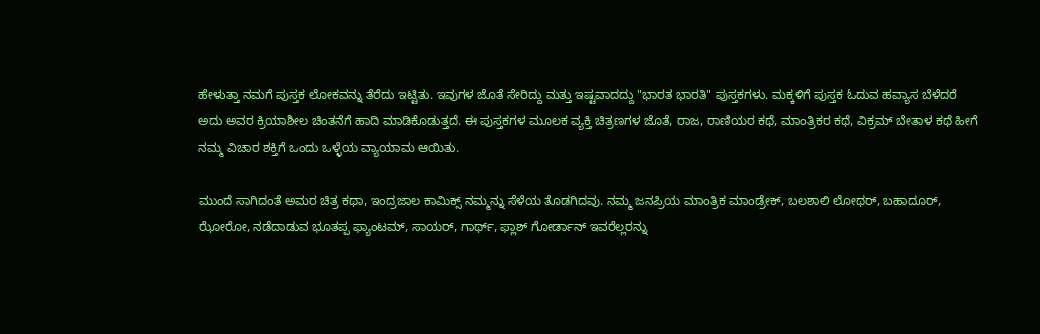ಹೇಳುತ್ತಾ ನಮಗೆ ಪುಸ್ತಕ ಲೋಕವನ್ನು ತೆರೆದು ಇಟ್ಟಿತು. ಇವುಗಳ ಜೊತೆ ಸೇರಿದ್ದು ಮತ್ತು ಇಷ್ಟವಾದದ್ದು "ಭಾರತ ಭಾರತಿ" ಪುಸ್ತಕಗಳು. ಮಕ್ಕಳಿಗೆ ಪುಸ್ತಕ ಓದುವ ಹವ್ಯಾಸ ಬೆಳೆದರೆ ಅದು ಅವರ ಕ್ರಿಯಾಶೀಲ ಚಿಂತನೆಗೆ ಹಾದಿ ಮಾಡಿಕೊಡುತ್ತದೆ. ಈ ಪುಸ್ತಕಗಳ ಮೂಲಕ ವ್ಯಕ್ತಿ ಚಿತ್ರಣಗಳ ಜೊತೆ, ರಾಜ, ರಾಣಿಯರ ಕಥೆ, ಮಾಂತ್ರಿಕರ ಕಥೆ, ವಿಕ್ರಮ್ ಬೇತಾಳ ಕಥೆ ಹೀಗೆ ನಮ್ಮ ವಿಚಾರ ಶಕ್ತಿಗೆ ಒಂದು ಒಳ್ಳೆಯ ವ್ಯಾಯಾಮ ಆಯಿತು.

ಮುಂದೆ ಸಾಗಿದಂತೆ ಅಮರ ಚಿತ್ರ ಕಥಾ, ಇಂದ್ರಜಾಲ ಕಾಮಿಕ್ಸ್ ನಮ್ಮನ್ನು ಸೆಳೆಯ ತೊಡಗಿದವು. ನಮ್ಮ ಜನಪ್ರಿಯ ಮಾಂತ್ರಿಕ ಮಾಂಡ್ರೇಕ್, ಬಲಶಾಲಿ ಲೋಥರ್, ಬಹಾದೂರ್, ಝೋರೋ, ನಡೆದಾಡುವ ಭೂತಪ್ಪ ಫ್ಯಾಂಟಮ್, ಸಾಯರ್, ಗಾರ್ಥ್, ಫ್ಲಾಶ್ ಗೋರ್ಡಾನ್ ಇವರೆಲ್ಲರನ್ನು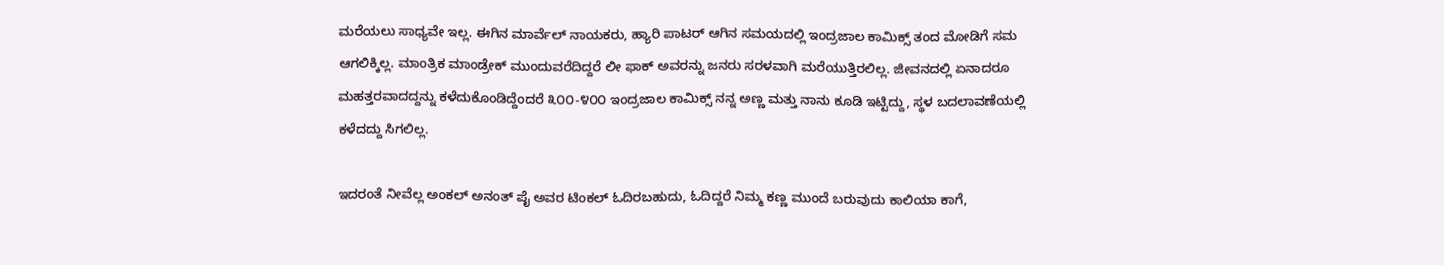ಮರೆಯಲು ಸಾಧ್ಯವೇ ಇಲ್ಲ. ಈಗಿನ ಮಾರ್ವೆಲ್ ನಾಯಕರು, ಹ್ಯಾರಿ ಪಾಟರ್ ಆಗಿನ ಸಮಯದಲ್ಲಿ ಇಂದ್ರಜಾಲ ಕಾಮಿಕ್ಸ್ ತಂದ ಮೋಡಿಗೆ ಸಮ ಆಗಲಿಕ್ಕಿಲ್ಲ. ಮಾಂತ್ರಿಕ ಮಾಂಡ್ರೇಕ್ ಮುಂದುವರೆದಿದ್ದರೆ ಲೀ ಫಾಕ್ ಅವರನ್ನು ಜನರು ಸರಳವಾಗಿ ಮರೆಯುತ್ತಿರಲಿಲ್ಲ. ಜೀವನದಲ್ಲಿ ಏನಾದರೂ ಮಹತ್ತರವಾದದ್ದನ್ನು ಕಳೆದುಕೊಂಡಿದ್ದೆಂದರೆ ೩೦೦-೪೦೦ ಇಂದ್ರಜಾಲ ಕಾಮಿಕ್ಸ್ ನನ್ನ ಅಣ್ಣ ಮತ್ತು ನಾನು ಕೂಡಿ ಇಟ್ಟಿದ್ದು, ಸ್ಥಳ ಬದಲಾವಣೆಯಲ್ಲಿ ಕಳೆದದ್ದು ಸಿಗಲಿಲ್ಲ.

ಇದರಂತೆ ನೀವೆಲ್ಲ ಅಂಕಲ್ ಅನಂತ್ ಪೈ ಅವರ ಟಿಂಕಲ್ ಓದಿರಬಹುದು, ಓದಿದ್ದರೆ ನಿಮ್ಮ ಕಣ್ಣ ಮುಂದೆ ಬರುವುದು ಕಾಲಿಯಾ ಕಾಗೆ,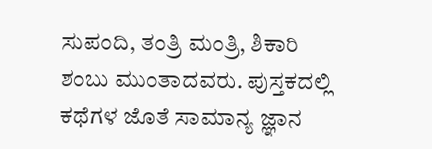ಸುಪಂದಿ, ತಂತ್ರಿ ಮಂತ್ರಿ, ಶಿಕಾರಿ ಶಂಬು ಮುಂತಾದವರು. ಪುಸ್ತಕದಲ್ಲಿ ಕಥೆಗಳ ಜೊತೆ ಸಾಮಾನ್ಯ ಜ್ಞಾನ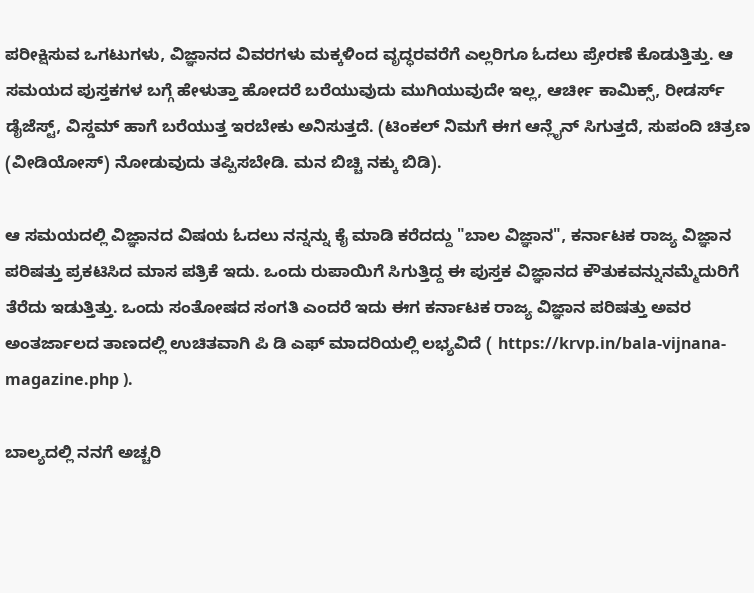ಪರೀಕ್ಷಿಸುವ ಒಗಟುಗಳು, ವಿಜ್ಞಾನದ ವಿವರಗಳು ಮಕ್ಕಳಿಂದ ವೃದ್ಧರವರೆಗೆ ಎಲ್ಲರಿಗೂ ಓದಲು ಪ್ರೇರಣೆ ಕೊಡುತ್ತಿತ್ತು. ಆ ಸಮಯದ ಪುಸ್ತಕಗಳ ಬಗ್ಗೆ ಹೇಳುತ್ತಾ ಹೋದರೆ ಬರೆಯುವುದು ಮುಗಿಯುವುದೇ ಇಲ್ಲ, ಆರ್ಚೀ ಕಾಮಿಕ್ಸ್, ರೀಡರ್ಸ್ ಡೈಜೆಸ್ಟ್, ವಿಸ್ಡಮ್ ಹಾಗೆ ಬರೆಯುತ್ತ ಇರಬೇಕು ಅನಿಸುತ್ತದೆ. (ಟಿಂಕಲ್ ನಿಮಗೆ ಈಗ ಆನ್ಲೈನ್ ಸಿಗುತ್ತದೆ, ಸುಪಂದಿ ಚಿತ್ರಣ (ವೀಡಿಯೋಸ್) ನೋಡುವುದು ತಪ್ಪಿಸಬೇಡಿ. ಮನ ಬಿಚ್ಚಿ ನಕ್ಕು ಬಿಡಿ).

ಆ ಸಮಯದಲ್ಲಿ ವಿಜ್ಞಾನದ ವಿಷಯ ಓದಲು ನನ್ನನ್ನು ಕೈ ಮಾಡಿ ಕರೆದದ್ದು "ಬಾಲ ವಿಜ್ಞಾನ", ಕರ್ನಾಟಕ ರಾಜ್ಯ ವಿಜ್ಞಾನ ಪರಿಷತ್ತು ಪ್ರಕಟಿಸಿದ ಮಾಸ ಪತ್ರಿಕೆ ಇದು. ಒಂದು ರುಪಾಯಿಗೆ ಸಿಗುತ್ತಿದ್ದ ಈ ಪುಸ್ತಕ ವಿಜ್ಞಾನದ ಕೌತುಕವನ್ನುನಮ್ಮೆದುರಿಗೆ ತೆರೆದು ಇಡುತ್ತಿತ್ತು. ಒಂದು ಸಂತೋಷದ ಸಂಗತಿ ಎಂದರೆ ಇದು ಈಗ ಕರ್ನಾಟಕ ರಾಜ್ಯ ವಿಜ್ಞಾನ ಪರಿಷತ್ತು ಅವರ ಅಂತರ್ಜಾಲದ ತಾಣದಲ್ಲಿ ಉಚಿತವಾಗಿ ಪಿ ಡಿ ಎಫ್ ಮಾದರಿಯಲ್ಲಿ ಲಭ್ಯವಿದೆ ( https://krvp.in/bala-vijnana-magazine.php ).

ಬಾಲ್ಯದಲ್ಲಿ ನನಗೆ ಅಚ್ಚರಿ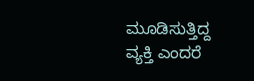ಮೂಡಿಸುತ್ತಿದ್ದ ವ್ಯಕ್ತಿ ಎಂದರೆ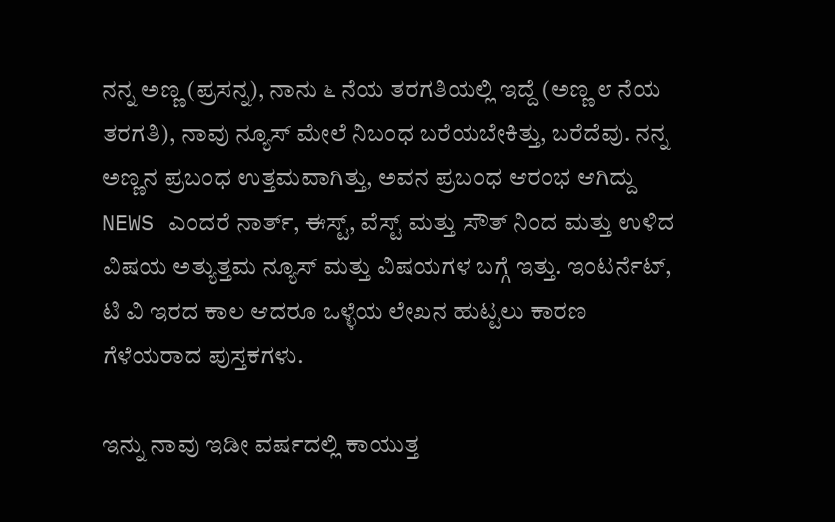ನನ್ನ ಅಣ್ಣ (ಪ್ರಸನ್ನ), ನಾನು ೬ ನೆಯ ತರಗತಿಯಲ್ಲಿ ಇದ್ದೆ (ಅಣ್ಣ ೮ ನೆಯ ತರಗತಿ), ನಾವು ನ್ಯೂಸ್ ಮೇಲೆ ನಿಬಂಧ ಬರೆಯಬೇಕಿತ್ತು, ಬರೆದೆವು. ನನ್ನ ಅಣ್ಣನ ಪ್ರಬಂಧ ಉತ್ತಮವಾಗಿತ್ತು, ಅವನ ಪ್ರಬಂಧ ಆರಂಭ ಆಗಿದ್ದು NEWS ಎಂದರೆ ನಾರ್ತ್, ಈಸ್ಟ್, ವೆಸ್ಟ್ ಮತ್ತು ಸೌತ್ ನಿಂದ ಮತ್ತು ಉಳಿದ ವಿಷಯ ಅತ್ಯುತ್ತಮ ನ್ಯೂಸ್ ಮತ್ತು ವಿಷಯಗಳ ಬಗ್ಗೆ ಇತ್ತು. ಇಂಟರ್ನೆಟ್, ಟಿ ವಿ ಇರದ ಕಾಲ ಆದರೂ ಒಳ್ಳೆಯ ಲೇಖನ ಹುಟ್ಟಲು ಕಾರಣ ಗೆಳೆಯರಾದ ಪುಸ್ತಕಗಳು.

ಇನ್ನು ನಾವು ಇಡೀ ವರ್ಷದಲ್ಲಿ ಕಾಯುತ್ತ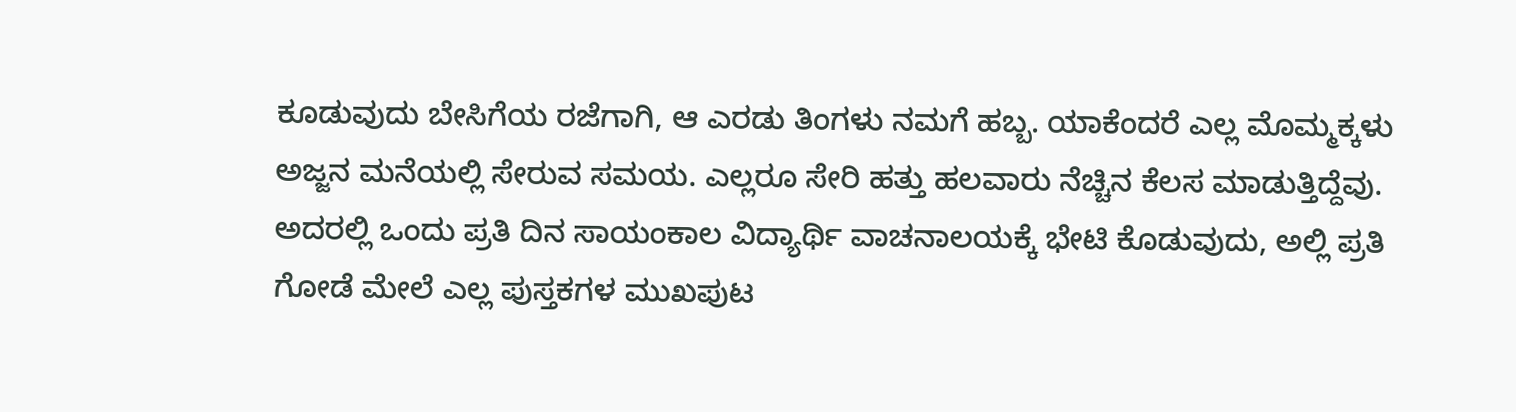ಕೂಡುವುದು ಬೇಸಿಗೆಯ ರಜೆಗಾಗಿ, ಆ ಎರಡು ತಿಂಗಳು ನಮಗೆ ಹಬ್ಬ. ಯಾಕೆಂದರೆ ಎಲ್ಲ ಮೊಮ್ಮಕ್ಕಳು ಅಜ್ಜನ ಮನೆಯಲ್ಲಿ ಸೇರುವ ಸಮಯ. ಎಲ್ಲರೂ ಸೇರಿ ಹತ್ತು ಹಲವಾರು ನೆಚ್ಚಿನ ಕೆಲಸ ಮಾಡುತ್ತಿದ್ದೆವು. ಅದರಲ್ಲಿ ಒಂದು ಪ್ರತಿ ದಿನ ಸಾಯಂಕಾಲ ವಿದ್ಯಾರ್ಥಿ ವಾಚನಾಲಯಕ್ಕೆ ಭೇಟಿ ಕೊಡುವುದು, ಅಲ್ಲಿ ಪ್ರತಿ ಗೋಡೆ ಮೇಲೆ ಎಲ್ಲ ಪುಸ್ತಕಗಳ ಮುಖಪುಟ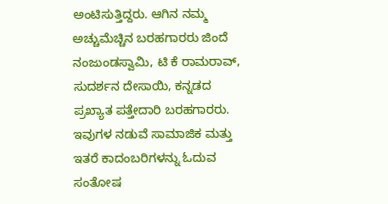ಅಂಟಿಸುತ್ತಿದ್ದರು. ಆಗಿನ ನಮ್ಮ ಅಚ್ಚುಮೆಚ್ಚಿನ ಬರಹಗಾರರು ಜಿಂದೆ ನಂಜುಂಡಸ್ವಾಮಿ, ಟಿ ಕೆ ರಾಮರಾವ್, ಸುದರ್ಶನ ದೇಸಾಯಿ, ಕನ್ನಡದ ಪ್ರಖ್ಯಾತ ಪತ್ತೇದಾರಿ ಬರಹಗಾರರು. ಇವುಗಳ ನಡುವೆ ಸಾಮಾಜಿಕ ಮತ್ತು ಇತರೆ ಕಾದಂಬರಿಗಳನ್ನು ಓದುವ ಸಂತೋಷ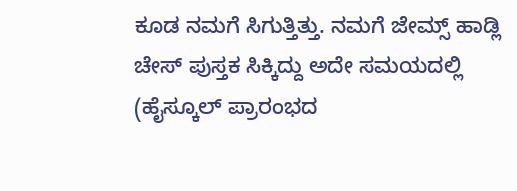ಕೂಡ ನಮಗೆ ಸಿಗುತ್ತಿತ್ತು. ನಮಗೆ ಜೇಮ್ಸ್ ಹಾಡ್ಲಿ ಚೇಸ್ ಪುಸ್ತಕ ಸಿಕ್ಕಿದ್ದು ಅದೇ ಸಮಯದಲ್ಲಿ (ಹೈಸ್ಕೂಲ್ ಪ್ರಾರಂಭದ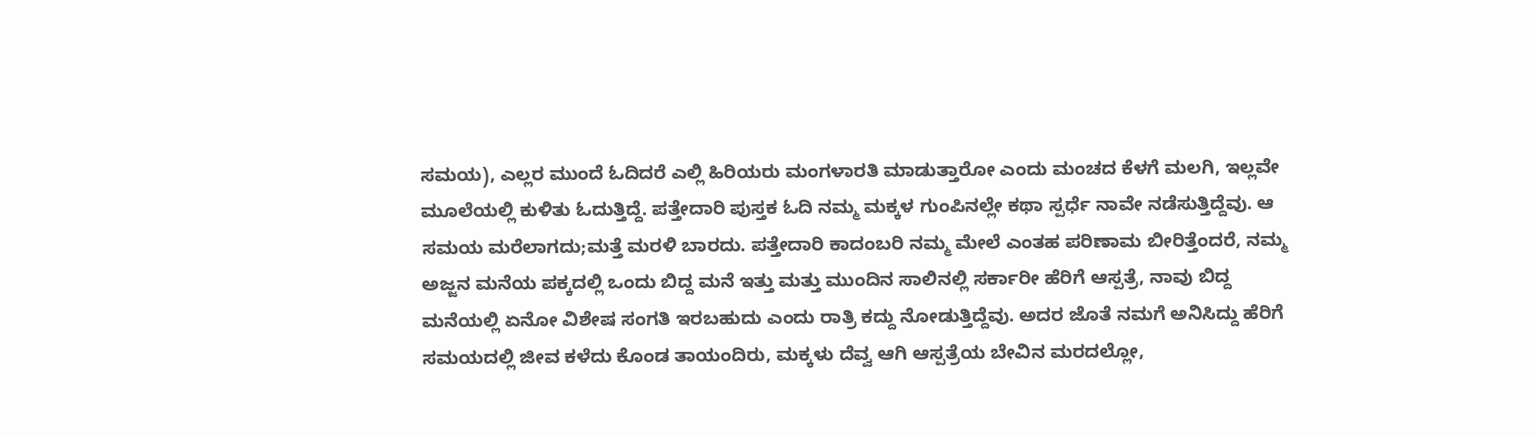ಸಮಯ), ಎಲ್ಲರ ಮುಂದೆ ಓದಿದರೆ ಎಲ್ಲಿ ಹಿರಿಯರು ಮಂಗಳಾರತಿ ಮಾಡುತ್ತಾರೋ ಎಂದು ಮಂಚದ ಕೆಳಗೆ ಮಲಗಿ, ಇಲ್ಲವೇ ಮೂಲೆಯಲ್ಲಿ ಕುಳಿತು ಓದುತ್ತಿದ್ದೆ. ಪತ್ತೇದಾರಿ ಪುಸ್ತಕ ಓದಿ ನಮ್ಮ ಮಕ್ಕಳ ಗುಂಪಿನಲ್ಲೇ ಕಥಾ ಸ್ಪರ್ಧೆ ನಾವೇ ನಡೆಸುತ್ತಿದ್ದೆವು. ಆ ಸಮಯ ಮರೆಲಾಗದು;ಮತ್ತೆ ಮರಳಿ ಬಾರದು. ಪತ್ತೇದಾರಿ ಕಾದಂಬರಿ ನಮ್ಮ ಮೇಲೆ ಎಂತಹ ಪರಿಣಾಮ ಬೀರಿತ್ತೆಂದರೆ, ನಮ್ಮ ಅಜ್ಜನ ಮನೆಯ ಪಕ್ಕದಲ್ಲಿ ಒಂದು ಬಿದ್ದ ಮನೆ ಇತ್ತು ಮತ್ತು ಮುಂದಿನ ಸಾಲಿನಲ್ಲಿ ಸರ್ಕಾರೀ ಹೆರಿಗೆ ಆಸ್ಪತ್ರೆ, ನಾವು ಬಿದ್ದ ಮನೆಯಲ್ಲಿ ಏನೋ ವಿಶೇಷ ಸಂಗತಿ ಇರಬಹುದು ಎಂದು ರಾತ್ರಿ ಕದ್ದು ನೋಡುತ್ತಿದ್ದೆವು. ಅದರ ಜೊತೆ ನಮಗೆ ಅನಿಸಿದ್ದು ಹೆರಿಗೆ ಸಮಯದಲ್ಲಿ ಜೀವ ಕಳೆದು ಕೊಂಡ ತಾಯಂದಿರು, ಮಕ್ಕಳು ದೆವ್ವ ಆಗಿ ಆಸ್ಪತ್ರೆಯ ಬೇವಿನ ಮರದಲ್ಲೋ,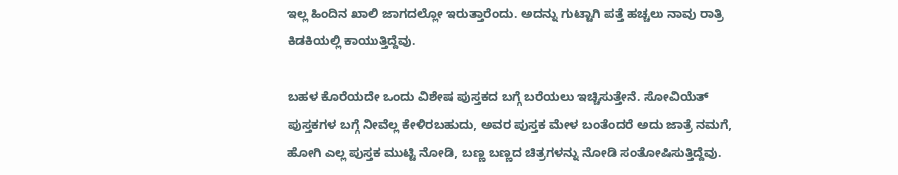ಇಲ್ಲ ಹಿಂದಿನ ಖಾಲಿ ಜಾಗದಲ್ಲೋ ಇರುತ್ತಾರೆಂದು. ಅದನ್ನು ಗುಟ್ಟಾಗಿ ಪತ್ತೆ ಹಚ್ಚಲು ನಾವು ರಾತ್ರಿ ಕಿಡಕಿಯಲ್ಲಿ ಕಾಯುತ್ತಿದ್ದೆವು.

ಬಹಳ ಕೊರೆಯದೇ ಒಂದು ವಿಶೇಷ ಪುಸ್ತಕದ ಬಗ್ಗೆ ಬರೆಯಲು ಇಚ್ಚಿಸುತ್ತೇನೆ. ಸೋವಿಯೆತ್ ಪುಸ್ತಕಗಳ ಬಗ್ಗೆ ನೀವೆಲ್ಲ ಕೇಳಿರಬಹುದು, ಅವರ ಪುಸ್ತಕ ಮೇಳ ಬಂತೆಂದರೆ ಅದು ಜಾತ್ರೆ ನಮಗೆ, ಹೋಗಿ ಎಲ್ಲ ಪುಸ್ತಕ ಮುಟ್ಟಿ ನೋಡಿ, ಬಣ್ಣ ಬಣ್ಣದ ಚಿತ್ರಗಳನ್ನು ನೋಡಿ ಸಂತೋಷಿಸುತ್ತಿದ್ದೆವು.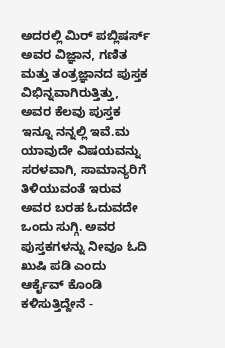ಅದರಲ್ಲಿ ಮಿರ್ ಪಬ್ಲಿಷರ್ಸ್ ಅವರ ವಿಜ್ಞಾನ, ಗಣಿತ ಮತ್ತು ತಂತ್ರಜ್ಞಾನದ ಪುಸ್ತಕ ವಿಭಿನ್ನವಾಗಿರುತ್ತಿತ್ತು, ಅವರ ಕೆಲವು ಪುಸ್ತಕ ಇನ್ನೂ ನನ್ನಲ್ಲಿ ಇವೆ.ಮ ಯಾವುದೇ ವಿಷಯವನ್ನು ಸರಳವಾಗಿ, ಸಾಮಾನ್ಯರಿಗೆ ತಿಳಿಯುವಂತೆ ಇರುವ ಅವರ ಬರಹ ಓದುವದೇ ಒಂದು ಸುಗ್ಗಿ. ಅವರ ಪುಸ್ತಕಗಳನ್ನು ನೀವೂ ಓದಿ ಖುಷಿ ಪಡಿ ಎಂದು ಆರ್ಕೈವ್ ಕೊಂಡಿ ಕಳಿಸುತ್ತಿದ್ದೇನೆ -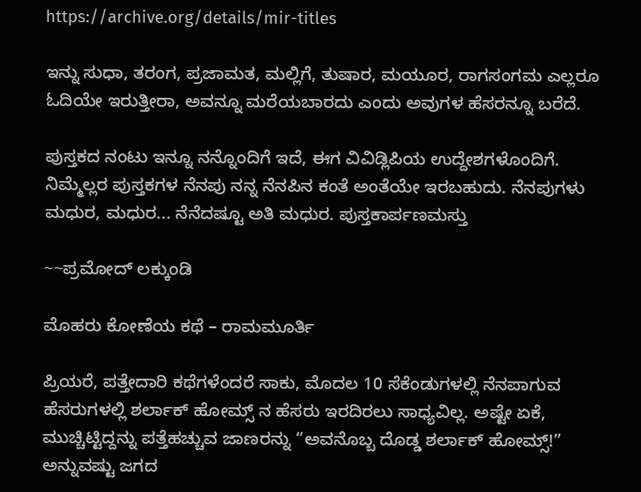https://archive.org/details/mir-titles

ಇನ್ನು ಸುಧಾ, ತರಂಗ, ಪ್ರಜಾಮತ, ಮಲ್ಲಿಗೆ, ತುಷಾರ, ಮಯೂರ, ರಾಗಸಂಗಮ ಎಲ್ಲರೂ ಓದಿಯೇ ಇರುತ್ತೀರಾ, ಅವನ್ನೂ ಮರೆಯಬಾರದು ಎಂದು ಅವುಗಳ ಹೆಸರನ್ನೂ ಬರೆದೆ.

ಪುಸ್ತಕದ ನಂಟು ಇನ್ನೂ ನನ್ನೊಂದಿಗೆ ಇದೆ, ಈಗ ವಿವಿಡ್ಲಿಪಿಯ ಉದ್ದೇಶಗಳೊಂದಿಗೆ. ನಿಮ್ಮೆಲ್ಲರ ಪುಸ್ತಕಗಳ ನೆನಪು ನನ್ನ ನೆನಪಿನ ಕಂತೆ ಅಂತೆಯೇ ಇರಬಹುದು. ನೆನಪುಗಳು ಮಧುರ, ಮಧುರ... ನೆನೆದಷ್ಟೂ ಅತಿ ಮಧುರ. ಪುಸ್ತಕಾರ್ಪಣಮಸ್ತು

~~ಪ್ರಮೋದ್ ಲಕ್ಕುಂಡಿ

ಮೊಹರು ಕೋಣೆಯ ಕಥೆ – ರಾಮಮೂರ್ತಿ

ಪ್ರಿಯರೆ, ಪತ್ತೇದಾರಿ ಕಥೆಗಳೆಂದರೆ ಸಾಕು, ಮೊದಲ 10 ಸೆಕೆಂಡುಗಳಲ್ಲಿ ನೆನಪಾಗುವ ಹೆಸರುಗಳಲ್ಲಿ ಶರ್ಲಾಕ್ ಹೋಮ್ಸ್ ನ ಹೆಸರು ಇರದಿರಲು ಸಾಧ್ಯವಿಲ್ಲ. ಅಷ್ಟೇ ಏಕೆ, ಮುಚ್ಚಿಟ್ಟಿದ್ದನ್ನು ಪತ್ತೆಹಚ್ಚುವ ಜಾಣರನ್ನು “ಅವನೊಬ್ಬ ದೊಡ್ಡ ಶರ್ಲಾಕ್ ಹೋಮ್ಸ್!” ಅನ್ನುವಷ್ಟು ಜಗದ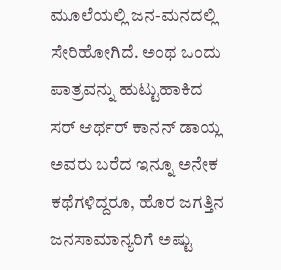ಮೂಲೆಯಲ್ಲಿ ಜನ-ಮನದಲ್ಲಿ ಸೇರಿಹೋಗಿದೆ. ಅಂಥ ಒಂದು ಪಾತ್ರವನ್ನು ಹುಟ್ಟುಹಾಕಿದ ಸರ್ ಆರ್ಥರ್ ಕಾನನ್ ಡಾಯ್ಲ ಅವರು ಬರೆದ ಇನ್ನೂ ಅನೇಕ ಕಥೆಗಳಿದ್ದರೂ, ಹೊರ ಜಗತ್ತಿನ ಜನಸಾಮಾನ್ಯರಿಗೆ ಅಷ್ಟು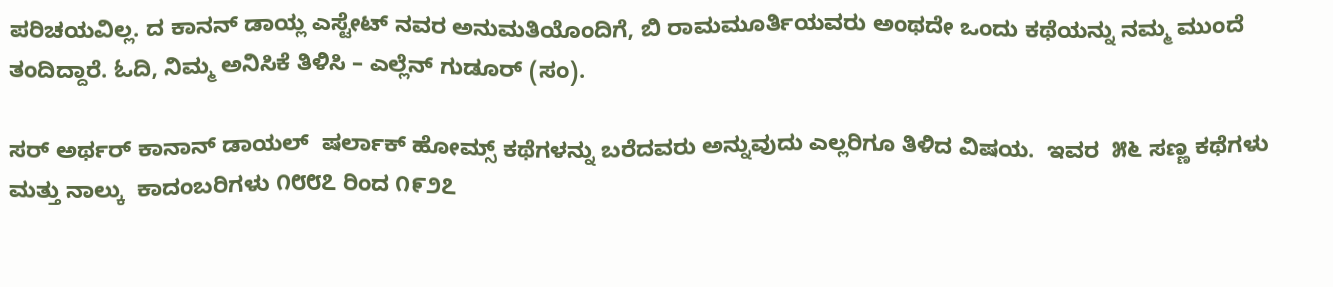ಪರಿಚಯವಿಲ್ಲ. ದ ಕಾನನ್ ಡಾಯ್ಲ ಎಸ್ಟೇಟ್ ನವರ ಅನುಮತಿಯೊಂದಿಗೆ, ಬಿ ರಾಮಮೂರ್ತಿಯವರು ಅಂಥದೇ ಒಂದು ಕಥೆಯನ್ನು ನಮ್ಮ ಮುಂದೆ ತಂದಿದ್ದಾರೆ. ಓದಿ, ನಿಮ್ಮ ಅನಿಸಿಕೆ ತಿಳಿಸಿ – ಎಲ್ಲೆನ್ ಗುಡೂರ್ (ಸಂ).

ಸರ್ ಅರ್ಥರ್ ಕಾನಾನ್ ಡಾಯಲ್  ಷರ್ಲಾಕ್ ಹೋಮ್ಸ್ ಕಥೆಗಳನ್ನು ಬರೆದವರು ಅನ್ನುವುದು ಎಲ್ಲರಿಗೂ ತಿಳಿದ ವಿಷಯ.  ಇವರ  ೫೬ ಸಣ್ಣ ಕಥೆಗಳು ಮತ್ತು ನಾಲ್ಕು  ಕಾದಂಬರಿಗಳು ೧೮೮೭ ರಿಂದ ೧೯೨೭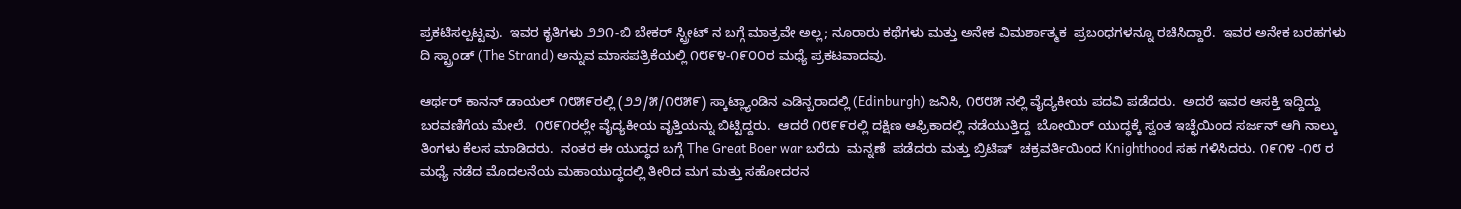ಪ್ರಕಟಿಸಲ್ಪಟ್ಟವು.  ಇವರ ಕೃತಿಗಳು ೨೨೧-ಬಿ ಬೇಕರ್ ಸ್ಟ್ರೀಟ್ ನ ಬಗ್ಗೆ ಮಾತ್ರವೇ ಅಲ್ಲ; ನೂರಾರು ಕಥೆಗಳು ಮತ್ತು ಅನೇಕ ವಿಮರ್ಶಾತ್ಮಕ  ಪ್ರಬಂಧಗಳನ್ನೂ ರಚಿಸಿದ್ದಾರೆ.  ಇವರ ಅನೇಕ ಬರಹಗಳು ದಿ ಸ್ಟ್ರಾಂಡ್ (The Strand) ಅನ್ನುವ ಮಾಸಪತ್ರಿಕೆಯಲ್ಲಿ ೧೮೯೪-೧೯೦೦ರ ಮಧ್ಯೆ ಪ್ರಕಟವಾದವು.

ಆರ್ಥರ್ ಕಾನನ್ ಡಾಯಲ್ ೧೮೫೯ರಲ್ಲಿ (೨೨/೫/೧೮೫೯) ಸ್ಕಾಟ್ಲ್ಯಾಂಡಿನ ಎಡಿನ್ಬರಾದಲ್ಲಿ (Edinburgh) ಜನಿಸಿ, ೧೮೮೫ ನಲ್ಲಿ ವೈದ್ಯಕೀಯ ಪದವಿ ಪಡೆದರು.  ಅದರೆ ಇವರ ಆಸಕ್ತಿ ಇದ್ದಿದ್ದು ಬರವಣಿಗೆಯ ಮೇಲೆ.  ೧೮೯೧ರಲ್ಲೇ ವೈದ್ಯಕೀಯ ವೃತ್ತಿಯನ್ನು ಬಿಟ್ಟಿದ್ದರು.  ಆದರೆ ೧೮೯೯ರಲ್ಲಿ ದಕ್ಷಿಣ ಆಫ್ರಿಕಾದಲ್ಲಿ ನಡೆಯುತ್ತಿದ್ದ  ಬೋಯಿರ್ ಯುದ್ಧಕ್ಕೆ ಸ್ವಂತ ಇಚ್ಛೆಯಿಂದ ಸರ್ಜನ್ ಆಗಿ ನಾಲ್ಕು ತಿಂಗಳು ಕೆಲಸ ಮಾಡಿದರು.  ನಂತರ ಈ ಯುದ್ಧದ ಬಗ್ಗೆ The Great Boer war ಬರೆದು  ಮನ್ನಣೆ  ಪಡೆದರು ಮತ್ತು ಬ್ರಿಟಿಷ್  ಚಕ್ರವರ್ತಿಯಿಂದ Knighthood ಸಹ ಗಳಿಸಿದರು. ೧೯೧೪ -೧೮ ರ ಮಧ್ಯೆ ನಡೆದ ಮೊದಲನೆಯ ಮಹಾಯುದ್ಧದಲ್ಲಿ ತೀರಿದ ಮಗ ಮತ್ತು ಸಹೋದರನ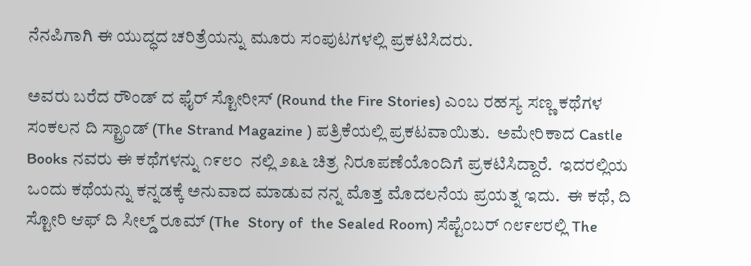ನೆನಪಿಗಾಗಿ ಈ ಯುದ್ಧದ ಚರಿತ್ರೆಯನ್ನು ಮೂರು ಸಂಪುಟಗಳಲ್ಲಿ ಪ್ರಕಟಿಸಿದರು.

ಅವರು ಬರೆದ ರೌಂಡ್ ದ ಫೈರ್ ಸ್ಟೋರೀಸ್ (Round the Fire Stories) ಎಂಬ ರಹಸ್ಯ ಸಣ್ಣ ಕಥೆಗಳ ಸಂಕಲನ ದಿ ಸ್ಟ್ರಾಂಡ್ (The Strand Magazine ) ಪತ್ರಿಕೆಯಲ್ಲಿ ಪ್ರಕಟವಾಯಿತು.  ಅಮೇರಿಕಾದ Castle Books ನವರು ಈ ಕಥೆಗಳನ್ನು ೧೯೮೦  ನಲ್ಲಿ ೨೩೬ ಚಿತ್ರ ನಿರೂಪಣೆಯೊಂದಿಗೆ ಪ್ರಕಟಿಸಿದ್ದಾರೆ.  ಇದರಲ್ಲಿಯ ಒಂದು ಕಥೆಯನ್ನು ಕನ್ನಡಕ್ಕೆ ಅನುವಾದ ಮಾಡುವ ನನ್ನ ಮೊತ್ತ ಮೊದಲನೆಯ ಪ್ರಯತ್ನ ಇದು.  ಈ ಕಥೆ, ದಿ ಸ್ಟೋರಿ ಆಫ್ ದಿ ಸೀಲ್ಡ್ ರೂಮ್ (The  Story of  the Sealed Room) ಸೆಪ್ಟೆಂಬರ್ ೧೮೯೮ರಲ್ಲಿ The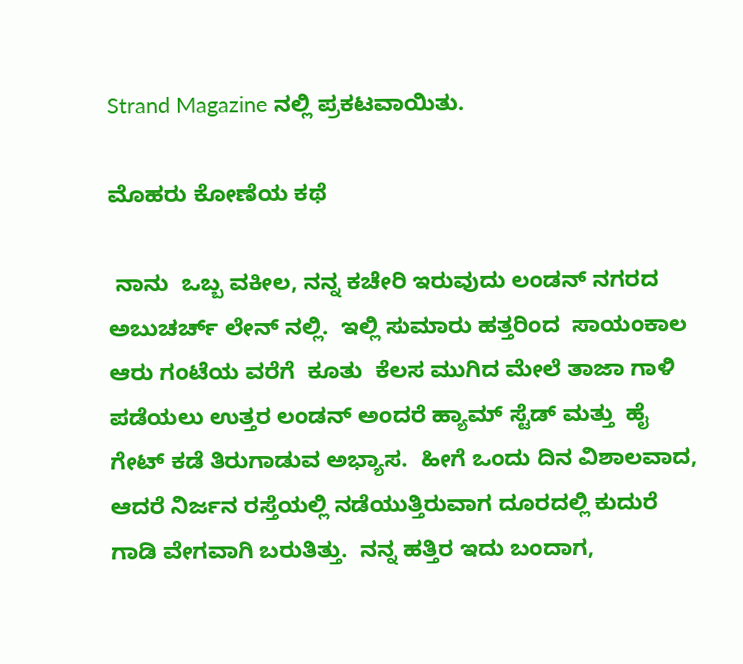Strand Magazine ನಲ್ಲಿ ಪ್ರಕಟವಾಯಿತು.

ಮೊಹರು ಕೋಣೆಯ ಕಥೆ

 ನಾನು  ಒಬ್ಬ ವಕೀಲ, ನನ್ನ ಕಚೇರಿ ಇರುವುದು ಲಂಡನ್ ನಗರದ ಅಬುಚರ್ಚ್ ಲೇನ್ ನಲ್ಲಿ.  ಇಲ್ಲಿ ಸುಮಾರು ಹತ್ತರಿಂದ  ಸಾಯಂಕಾಲ ಆರು ಗಂಟೆಯ ವರೆಗೆ  ಕೂತು  ಕೆಲಸ ಮುಗಿದ ಮೇಲೆ ತಾಜಾ ಗಾಳಿ ಪಡೆಯಲು ಉತ್ತರ ಲಂಡನ್ ಅಂದರೆ ಹ್ಯಾಮ್ ಸ್ಟೆಡ್ ಮತ್ತು  ಹೈ ಗೇಟ್ ಕಡೆ ತಿರುಗಾಡುವ ಅಭ್ಯಾಸ.  ಹೀಗೆ ಒಂದು ದಿನ ವಿಶಾಲವಾದ, ಆದರೆ ನಿರ್ಜನ ರಸ್ತೆಯಲ್ಲಿ ನಡೆಯುತ್ತಿರುವಾಗ ದೂರದಲ್ಲಿ ಕುದುರೆ ಗಾಡಿ ವೇಗವಾಗಿ ಬರುತಿತ್ತು.  ನನ್ನ ಹತ್ತಿರ ಇದು ಬಂದಾಗ,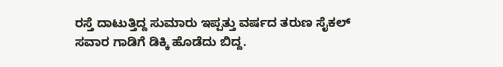ರಸ್ತೆ ದಾಟುತ್ತಿದ್ದ ಸುಮಾರು ಇಪ್ಪತ್ತು ವರ್ಷದ ತರುಣ ಸೈಕಲ್ ಸವಾರ ಗಾಡಿಗೆ ಡಿಕ್ಕಿ ಹೊಡೆದು ಬಿದ್ದ.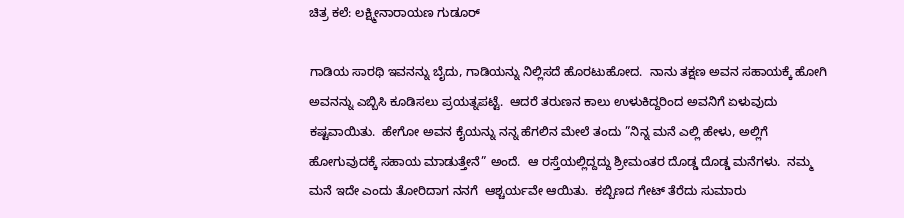ಚಿತ್ರ ಕಲೆ: ಲಕ್ಷ್ಮೀನಾರಾಯಣ ಗುಡೂರ್

ಗಾಡಿಯ ಸಾರಥಿ ಇವನನ್ನು ಬೈದು, ಗಾಡಿಯನ್ನು ನಿಲ್ಲಿಸದೆ ಹೊರಟುಹೋದ.  ನಾನು ತಕ್ಷಣ ಅವನ ಸಹಾಯಕ್ಕೆ ಹೋಗಿ ಅವನನ್ನು ಎಬ್ಬಿಸಿ ಕೂಡಿಸಲು ಪ್ರಯತ್ನಪಟ್ಟೆ.  ಆದರೆ ತರುಣನ ಕಾಲು ಉಳುಕಿದ್ದರಿಂದ ಅವನಿಗೆ ಏಳುವುದು ಕಷ್ಟವಾಯಿತು.  ಹೇಗೋ ಅವನ ಕೈಯನ್ನು ನನ್ನ ಹೆಗಲಿನ ಮೇಲೆ ತಂದು ”ನಿನ್ನ ಮನೆ ಎಲ್ಲಿ ಹೇಳು, ಅಲ್ಲಿಗೆ ಹೋಗುವುದಕ್ಕೆ ಸಹಾಯ ಮಾಡುತ್ತೇನೆ” ಅಂದೆ.  ಆ ರಸ್ತೆಯಲ್ಲಿದ್ದದ್ದು ಶ್ರೀಮಂತರ ದೊಡ್ಡ ದೊಡ್ಡ ಮನೆಗಳು.  ನಮ್ಮ ಮನೆ ಇದೇ ಎಂದು ತೋರಿದಾಗ ನನಗೆ  ಆಶ್ಚರ್ಯವೇ ಆಯಿತು.  ಕಬ್ಬಿಣದ ಗೇಟ್ ತೆರೆದು ಸುಮಾರು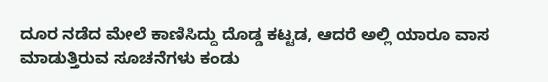ದೂರ ನಡೆದ ಮೇಲೆ ಕಾಣಿಸಿದ್ದು ದೊಡ್ಡ ಕಟ್ಟಡ, ಆದರೆ ಅಲ್ಲಿ ಯಾರೂ ವಾಸ ಮಾಡುತ್ತಿರುವ ಸೂಚನೆಗಳು ಕಂಡು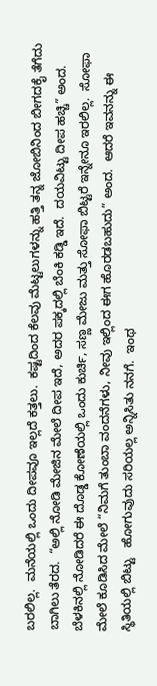ಬರಲಿಲ್ಲ.  ಮನೆಯಲ್ಲಿ ಒಂದು ದೀಪವೂ ಇಲ್ಲದೆ ಕತ್ತಲು.  ಕಷ್ಟದಿಂದ ಕೆಲವು ಮೆಟ್ಟಲುಗಳನ್ನು ಹತ್ತಿ ತನ್ನ ಜೋಬಿನಿಂದ ಬೀಗದಕೈ ತೆಗೆದು ಬಾಗಿಲು ತೆರದ.  “ಅಲ್ಲಿ ನೋಡಿ ಮೇಜಿನ ಮೇಲೆ ದೀಪ ಇದೆ, ಅದರ ಪಕ್ಕದಲ್ಲಿ ಬೆಂಕಿ ಕಡ್ಡಿ ಇದೆ.  ದಯವಿಟ್ಟು ದೀಪ ಹಚ್ಚಿ” ಅಂದ.  ಬೆಳಕಿನಲ್ಲಿ ನೋಡಿದರೆ ಈ ದೊಡ್ಡ ಕೋಣೆಯಲ್ಲಿ ಒಂದು ಕುರ್ಚಿ, ಸಣ್ಣ ಮೇಜು ಮತ್ತು ಸೋಫಾ ಬಿಟ್ಟರೆ ಇನ್ನೇನೂ ಇರಲಿಲ್ಲ.  ಸೋಫಾ ಮೇಲೆ ಕೂಡಿಸಿದ ಮೇಲೆ “ನಿಮಗೆ ತುಂಬಾ ವಂದನೆಗಳು, ನೀವು ಇಲ್ಲಿಂದ ಈಗ ಹೊರಡಬಹುದು” ಅಂದ.  ಆದರೆ ಇವನನ್ನು ಈ  ಸ್ಥಿತಿಯಲ್ಲಿ ಬಿಟ್ಟು   ಹೋಗುವುದು ಸರಿಯಲ್ಲ ಅನ್ನಿಸಿತು ನನಗೆ.  ಇಂಥ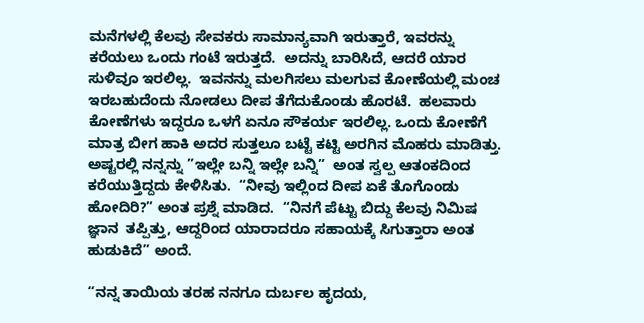ಮನೆಗಳಲ್ಲಿ ಕೆಲವು ಸೇವಕರು ಸಾಮಾನ್ಯವಾಗಿ ಇರುತ್ತಾರೆ, ಇವರನ್ನು ಕರೆಯಲು ಒಂದು ಗಂಟೆ ಇರುತ್ತದೆ.  ಅದನ್ನು ಬಾರಿಸಿದೆ, ಆದರೆ ಯಾರ ಸುಳಿವೂ ಇರಲಿಲ್ಲ.  ಇವನನ್ನು ಮಲಗಿಸಲು ಮಲಗುವ ಕೋಣೆಯಲ್ಲಿ ಮಂಚ ಇರಬಹುದೆಂದು ನೋಡಲು ದೀಪ ತೆಗೆದುಕೊಂಡು ಹೊರಟೆ.  ಹಲವಾರು ಕೋಣೆಗಳು ಇದ್ದರೂ ಒಳಗೆ ಏನೂ ಸೌಕರ್ಯ ಇರಲಿಲ್ಲ. ಒಂದು ಕೋಣೆಗೆ  ಮಾತ್ರ ಬೀಗ ಹಾಕಿ ಅದರ ಸುತ್ತಲೂ ಬಟ್ಟೆ ಕಟ್ಟಿ ಅರಗಿನ ಮೊಹರು ಮಾಡಿತ್ತು.  ಅಷ್ಟರಲ್ಲಿ ನನ್ನನ್ನು ”ಇಲ್ಲೇ ಬನ್ನಿ ಇಲ್ಲೇ ಬನ್ನಿ”  ಅಂತ ಸ್ವಲ್ಪ ಆತಂಕದಿಂದ ಕರೆಯುತ್ತಿದ್ದದು ಕೇಳಿಸಿತು.  “ನೀವು ಇಲ್ಲಿಂದ ದೀಪ ಏಕೆ ತೊಗೊಂಡು ಹೋದಿರಿ?” ಅಂತ ಪ್ರಶ್ನೆ ಮಾಡಿದ.  “ನಿನಗೆ ಪೆಟ್ಟು ಬಿದ್ದು ಕೆಲವು ನಿಮಿಷ ಜ್ಞಾನ  ತಪ್ಪಿತ್ತು, ಆದ್ದರಿಂದ ಯಾರಾದರೂ ಸಹಾಯಕ್ಕೆ ಸಿಗುತ್ತಾರಾ ಅಂತ ಹುಡುಕಿದೆ” ಅಂದೆ.

“ನನ್ನ ತಾಯಿಯ ತರಹ ನನಗೂ ದುರ್ಬಲ ಹೃದಯ,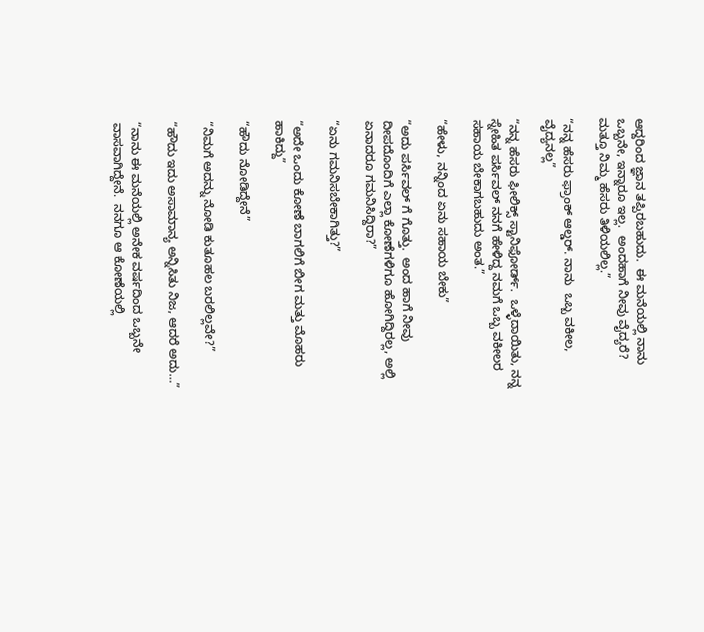ಆದ್ದರಿಂದ ಜ್ಞಾನ ತಪ್ಪಿರಬಹುದು.  ಈ ಮನೆಯಲ್ಲಿ ನಾನು ಒಬ್ಬನೇ, ಇನ್ನಾರೂ ಇಲ್ಲ.  ಅಂದಹಾಗೆ ನೀವು ವೈದ್ಯರೆ?  ಮತ್ತೂ ನಿಮ್ಮ ಹೆಸರು ತಿಳಿಯಲಿಲ್ಲ.”

“ನನ್ನ ಹೆಸರು ಫ್ರಾಂಕ್ ಆಲ್ಡರ್. ನಾನು  ಒಬ್ಬ ವಕೀಲ, ವೈದ್ಯನಲ್ಲ”

“ನನ್ನ ಹೆಸರು ಫೀಲಿಕ್ಸ್ ಸ್ಟಾನಿಫೋರ್ಡ್.  ಒಳ್ಳೆದಾಯಿತು, ನನ್ನ ಸ್ನೇಹಿತ ಪರ್ಸಿವಲ್ ನನಗೆ ಹೇಳಿದ್ದ ನಮಗೆ ಒಬ್ಬ ವಕೀಲರ ಸಹಾಯ ಬೇಕಾಗಬಹುದು ಅಂತ.”

“ಹೇಳು, ನನ್ನಿಂದ ಏನು ಸಹಾಯ ಬೇಕು”

“ಅದು ಪರ್ಸಿವಲ್ ಗೆ ಗೊತ್ತು.  ಅಂದ ಹಾಗೆ ನೀವು ದೀಪದೊಂದಿಗೆ ಎಲ್ಲಾ ಕೋಣೆಗಳಿಗೂ ಹೋಗಿದ್ದಿರಲ್ಲ, ಅಲ್ಲಿ ಏನಾದರೂ ಗಮನಿಸಿದ್ದಿರಾ?”

“ಏನು ಗಮನಿಸಬೇಕಾಗಿತ್ತು?”

“ಅದೇ ಒಂದು ಕೋಣೆ ಬಾಗಲಿಗೆ ಬೀಗ ಮತ್ತು ಮೊಹರು ಹಾಕಿದ್ದು”

“ಹೌದು ನೋಡಿದ್ದೇನೆ”

“ನಿಮಗೆ ಅದನ್ನು ನೋಡಿ ಕುತೂಹಲ ಬರಲಿಲ್ಲವೇ?”

“ಹೌದು ಇದು ಅಸಾಮಾನ್ಯ ಅನ್ನಿಸಿತು ನಿಜ, ಆದರೆ ಅದು…”

“ನಾನು ಈ ಮನೆಯಲ್ಲಿ ಅನೇಕ ವರ್ಷದಿಂದ ಒಬ್ಬನೇ ವಾಸವಾಗಿದ್ದೇನೆ.  ನನಗೂ ಆ ಕೋಣೆಯಲ್ಲಿ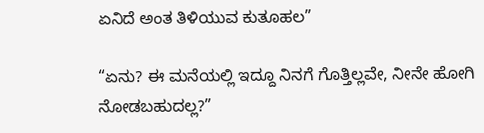ಏನಿದೆ ಅಂತ ತಿಳಿಯುವ ಕುತೂಹಲ”

“ಏನು? ಈ ಮನೆಯಲ್ಲಿ ಇದ್ದೂ ನಿನಗೆ ಗೊತ್ತಿಲ್ಲವೇ, ನೀನೇ ಹೋಗಿ ನೋಡಬಹುದಲ್ಲ?”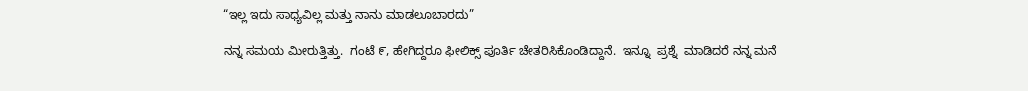“ಇಲ್ಲ ಇದು ಸಾಧ್ಯವಿಲ್ಲ ಮತ್ತು ನಾನು ಮಾಡಲೂಬಾರದು”

ನನ್ನ ಸಮಯ ಮೀರುತ್ತಿತ್ತು.  ಗಂಟೆ ೯, ಹೇಗಿದ್ದರೂ ಫೀಲಿಕ್ಸ್ ಪೂರ್ತಿ ಚೇತರಿಸಿಕೊಂಡಿದ್ದಾನೆ.  ಇನ್ನೂ  ಪ್ರಶ್ನೆ  ಮಾಡಿದರೆ ನನ್ನ ಮನೆ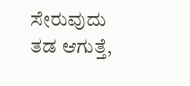ಸೇರುವುದು ತಡ ಆಗುತ್ತೆ,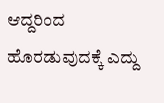ಆದ್ದರಿಂದ ಹೊರಡುವುದಕ್ಕೆ ಎದ್ದು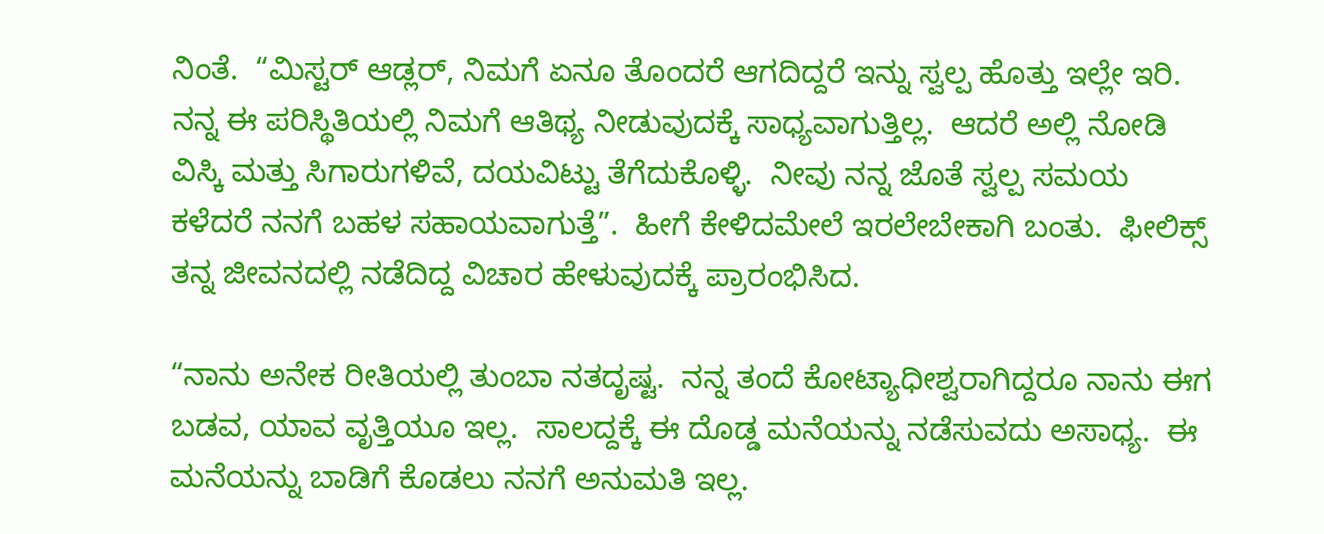ನಿಂತೆ.  “ಮಿಸ್ಟರ್ ಆಡ್ಲರ್, ನಿಮಗೆ ಏನೂ ತೊಂದರೆ ಆಗದಿದ್ದರೆ ಇನ್ನು ಸ್ವಲ್ಪ ಹೊತ್ತು ಇಲ್ಲೇ ಇರಿ.  ನನ್ನ ಈ ಪರಿಸ್ಥಿತಿಯಲ್ಲಿ ನಿಮಗೆ ಆತಿಥ್ಯ ನೀಡುವುದಕ್ಕೆ ಸಾಧ್ಯವಾಗುತ್ತಿಲ್ಲ.  ಆದರೆ ಅಲ್ಲಿ ನೋಡಿ ವಿಸ್ಕಿ ಮತ್ತು ಸಿಗಾರುಗಳಿವೆ, ದಯವಿಟ್ಟು ತೆಗೆದುಕೊಳ್ಳಿ.  ನೀವು ನನ್ನ ಜೊತೆ ಸ್ವಲ್ಪ ಸಮಯ ಕಳೆದರೆ ನನಗೆ ಬಹಳ ಸಹಾಯವಾಗುತ್ತೆ”.  ಹೀಗೆ ಕೇಳಿದಮೇಲೆ ಇರಲೇಬೇಕಾಗಿ ಬಂತು.  ಫೀಲಿಕ್ಸ್ ತನ್ನ ಜೀವನದಲ್ಲಿ ನಡೆದಿದ್ದ ವಿಚಾರ ಹೇಳುವುದಕ್ಕೆ ಪ್ರಾರಂಭಿಸಿದ.

“ನಾನು ಅನೇಕ ರೀತಿಯಲ್ಲಿ ತುಂಬಾ ನತದೃಷ್ಟ.  ನನ್ನ ತಂದೆ ಕೋಟ್ಯಾಧೀಶ್ವರಾಗಿದ್ದರೂ ನಾನು ಈಗ ಬಡವ, ಯಾವ ವೃತ್ತಿಯೂ ಇಲ್ಲ.  ಸಾಲದ್ದಕ್ಕೆ ಈ ದೊಡ್ಡ ಮನೆಯನ್ನು ನಡೆಸುವದು ಅಸಾಧ್ಯ.  ಈ ಮನೆಯನ್ನು ಬಾಡಿಗೆ ಕೊಡಲು ನನಗೆ ಅನುಮತಿ ಇಲ್ಲ.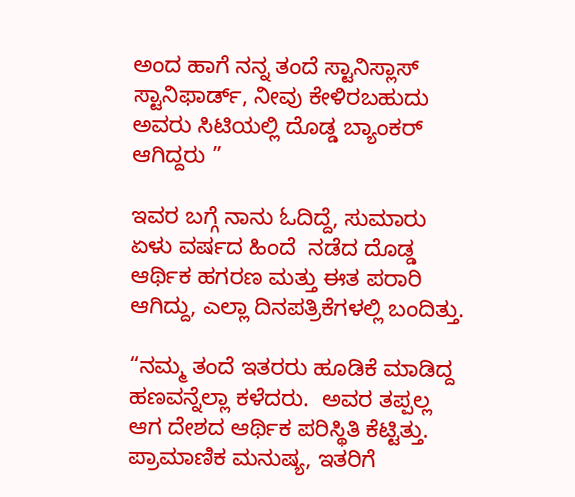ಅಂದ ಹಾಗೆ ನನ್ನ ತಂದೆ ಸ್ಟಾನಿಸ್ಲಾಸ್ ಸ್ಟಾನಿಫಾರ್ಡ್, ನೀವು ಕೇಳಿರಬಹುದು ಅವರು ಸಿಟಿಯಲ್ಲಿ ದೊಡ್ಡ ಬ್ಯಾಂಕರ್ ಆಗಿದ್ದರು ”

ಇವರ ಬಗ್ಗೆ ನಾನು ಓದಿದ್ದೆ, ಸುಮಾರು ಏಳು ವರ್ಷದ ಹಿಂದೆ  ನಡೆದ ದೊಡ್ಡ ಆರ್ಥಿಕ ಹಗರಣ ಮತ್ತು ಈತ ಪರಾರಿ ಆಗಿದ್ದು, ಎಲ್ಲಾ ದಿನಪತ್ರಿಕೆಗಳಲ್ಲಿ ಬಂದಿತ್ತು.

“ನಮ್ಮ ತಂದೆ ಇತರರು ಹೂಡಿಕೆ ಮಾಡಿದ್ದ ಹಣವನ್ನೆಲ್ಲಾ ಕಳೆದರು.  ಅವರ ತಪ್ಪಲ್ಲ ಆಗ ದೇಶದ ಆರ್ಥಿಕ ಪರಿಸ್ಥಿತಿ ಕೆಟ್ಟಿತ್ತು.  ಪ್ರಾಮಾಣಿಕ ಮನುಷ್ಯ, ಇತರಿಗೆ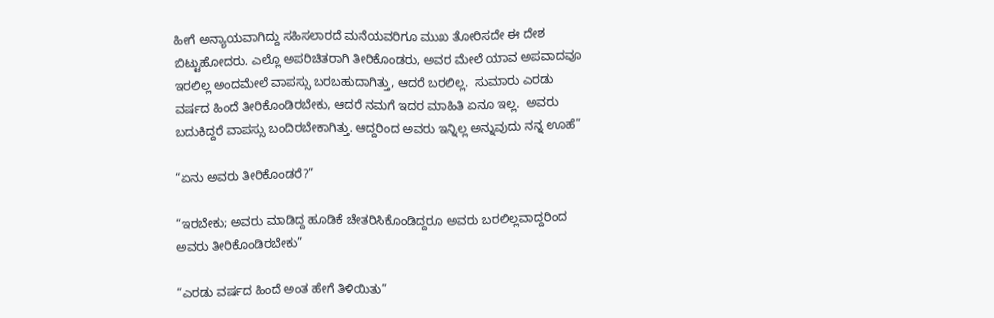ಹೀಗೆ ಅನ್ಯಾಯವಾಗಿದ್ದು ಸಹಿಸಲಾರದೆ ಮನೆಯವರಿಗೂ ಮುಖ ತೋರಿಸದೇ ಈ ದೇಶ ಬಿಟ್ಟುಹೋದರು. ಎಲ್ಲೊ ಅಪರಿಚಿತರಾಗಿ ತೀರಿಕೊಂಡರು, ಅವರ ಮೇಲೆ ಯಾವ ಅಪವಾದವೂ ಇರಲಿಲ್ಲ ಅಂದಮೇಲೆ ವಾಪಸ್ಸು ಬರಬಹುದಾಗಿತ್ತು, ಆದರೆ ಬರಲಿಲ್ಲ.  ಸುಮಾರು ಎರಡು ವರ್ಷದ ಹಿಂದೆ ತೀರಿಕೊಂಡಿರಬೇಕು, ಆದರೆ ನಮಗೆ ಇದರ ಮಾಹಿತಿ ಏನೂ ಇಲ್ಲ.  ಅವರು ಬದುಕಿದ್ದರೆ ವಾಪಸ್ಸು ಬಂದಿರಬೇಕಾಗಿತ್ತು. ಆದ್ದರಿಂದ ಅವರು ಇನ್ನಿಲ್ಲ ಅನ್ನುವುದು ನನ್ನ ಊಹೆ”

“ಏನು ಅವರು ತೀರಿಕೊಂಡರೆ?”

“ಇರಬೇಕು; ಅವರು ಮಾಡಿದ್ದ ಹೂಡಿಕೆ ಚೇತರಿಸಿಕೊಂಡಿದ್ದರೂ ಅವರು ಬರಲಿಲ್ಲವಾದ್ದರಿಂದ ಅವರು ತೀರಿಕೊಂಡಿರಬೇಕು”

“ಎರಡು ವರ್ಷದ ಹಿಂದೆ ಅಂತ ಹೇಗೆ ತಿಳಿಯಿತು”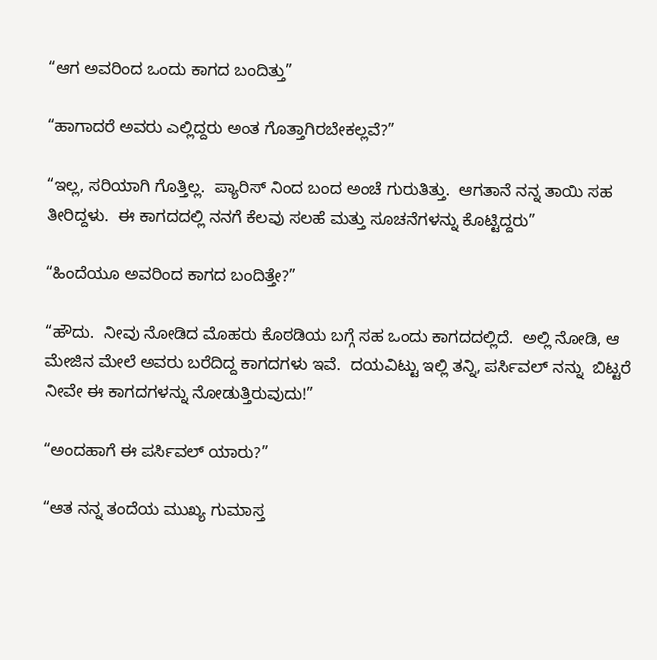“ಆಗ ಅವರಿಂದ ಒಂದು ಕಾಗದ ಬಂದಿತ್ತು”

“ಹಾಗಾದರೆ ಅವರು ಎಲ್ಲಿದ್ದರು ಅಂತ ಗೊತ್ತಾಗಿರಬೇಕಲ್ಲವೆ?”

“ಇಲ್ಲ, ಸರಿಯಾಗಿ ಗೊತ್ತಿಲ್ಲ.  ಪ್ಯಾರಿಸ್ ನಿಂದ ಬಂದ ಅಂಚೆ ಗುರುತಿತ್ತು.  ಆಗತಾನೆ ನನ್ನ ತಾಯಿ ಸಹ ತೀರಿದ್ದಳು.  ಈ ಕಾಗದದಲ್ಲಿ ನನಗೆ ಕೆಲವು ಸಲಹೆ ಮತ್ತು ಸೂಚನೆಗಳನ್ನು ಕೊಟ್ಟಿದ್ದರು”

“ಹಿಂದೆಯೂ ಅವರಿಂದ ಕಾಗದ ಬಂದಿತ್ತೇ?”

“ಹೌದು.  ನೀವು ನೋಡಿದ ಮೊಹರು ಕೊಠಡಿಯ ಬಗ್ಗೆ ಸಹ ಒಂದು ಕಾಗದದಲ್ಲಿದೆ.  ಅಲ್ಲಿ ನೋಡಿ, ಆ ಮೇಜಿನ ಮೇಲೆ ಅವರು ಬರೆದಿದ್ದ ಕಾಗದಗಳು ಇವೆ.  ದಯವಿಟ್ಟು ಇಲ್ಲಿ ತನ್ನಿ, ಪರ್ಸಿವಲ್ ನನ್ನು  ಬಿಟ್ಟರೆ  ನೀವೇ ಈ ಕಾಗದಗಳನ್ನು ನೋಡುತ್ತಿರುವುದು!”

“ಅಂದಹಾಗೆ ಈ ಪರ್ಸಿವಲ್ ಯಾರು?”

“ಆತ ನನ್ನ ತಂದೆಯ ಮುಖ್ಯ ಗುಮಾಸ್ತ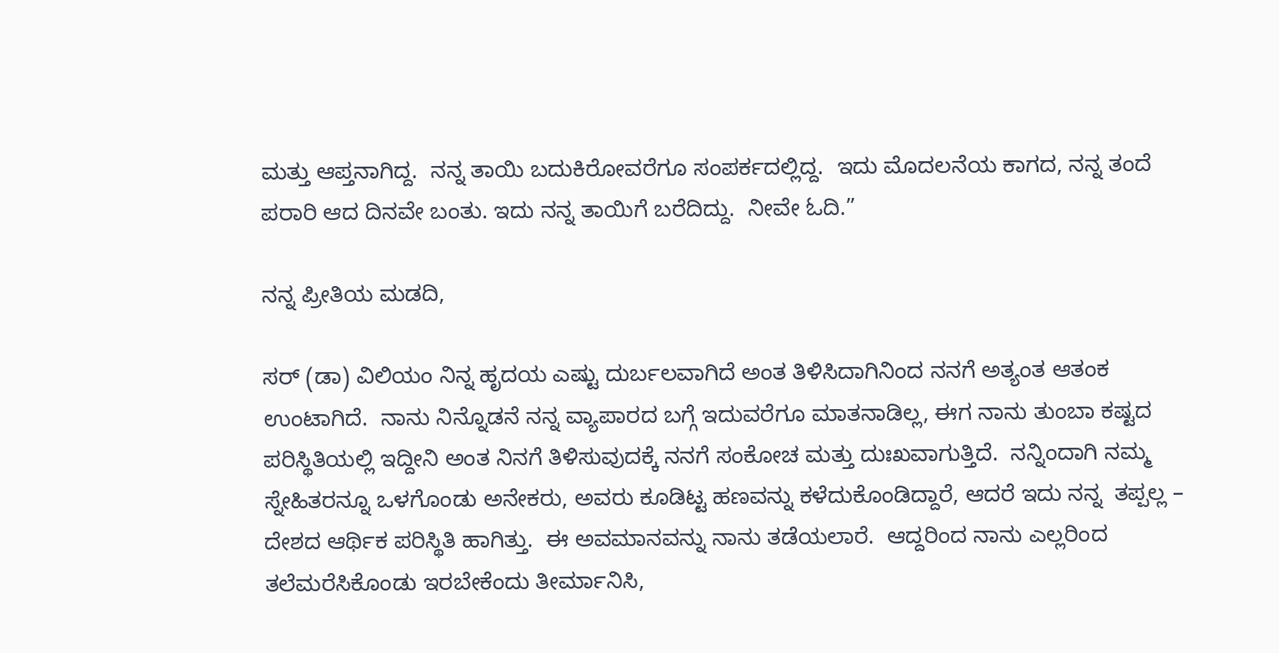ಮತ್ತು ಆಪ್ತನಾಗಿದ್ದ.  ನನ್ನ ತಾಯಿ ಬದುಕಿರೋವರೆಗೂ ಸಂಪರ್ಕದಲ್ಲಿದ್ದ.  ಇದು ಮೊದಲನೆಯ ಕಾಗದ, ನನ್ನ ತಂದೆ ಪರಾರಿ ಆದ ದಿನವೇ ಬಂತು. ಇದು ನನ್ನ ತಾಯಿಗೆ ಬರೆದಿದ್ದು.  ನೀವೇ ಓದಿ.”

ನನ್ನ ಪ್ರೀತಿಯ ಮಡದಿ,

ಸರ್ (ಡಾ) ವಿಲಿಯಂ ನಿನ್ನ ಹೃದಯ ಎಷ್ಟು ದುರ್ಬಲವಾಗಿದೆ ಅಂತ ತಿಳಿಸಿದಾಗಿನಿಂದ ನನಗೆ ಅತ್ಯಂತ ಆತಂಕ ಉಂಟಾಗಿದೆ.  ನಾನು ನಿನ್ನೊಡನೆ ನನ್ನ ವ್ಯಾಪಾರದ ಬಗ್ಗೆ ಇದುವರೆಗೂ ಮಾತನಾಡಿಲ್ಲ, ಈಗ ನಾನು ತುಂಬಾ ಕಷ್ಟದ ಪರಿಸ್ಥಿತಿಯಲ್ಲಿ ಇದ್ದೀನಿ ಅಂತ ನಿನಗೆ ತಿಳಿಸುವುದಕ್ಕೆ ನನಗೆ ಸಂಕೋಚ ಮತ್ತು ದುಃಖವಾಗುತ್ತಿದೆ.  ನನ್ನಿಂದಾಗಿ ನಮ್ಮ ಸ್ನೇಹಿತರನ್ನೂ ಒಳಗೊಂಡು ಅನೇಕರು, ಅವರು ಕೂಡಿಟ್ಟ ಹಣವನ್ನು ಕಳೆದುಕೊಂಡಿದ್ದಾರೆ, ಆದರೆ ಇದು ನನ್ನ  ತಪ್ಪಲ್ಲ – ದೇಶದ ಆರ್ಥಿಕ ಪರಿಸ್ಥಿತಿ ಹಾಗಿತ್ತು.  ಈ ಅವಮಾನವನ್ನು ನಾನು ತಡೆಯಲಾರೆ.  ಆದ್ದರಿಂದ ನಾನು ಎಲ್ಲರಿಂದ ತಲೆಮರೆಸಿಕೊಂಡು ಇರಬೇಕೆಂದು ತೀರ್ಮಾನಿಸಿ,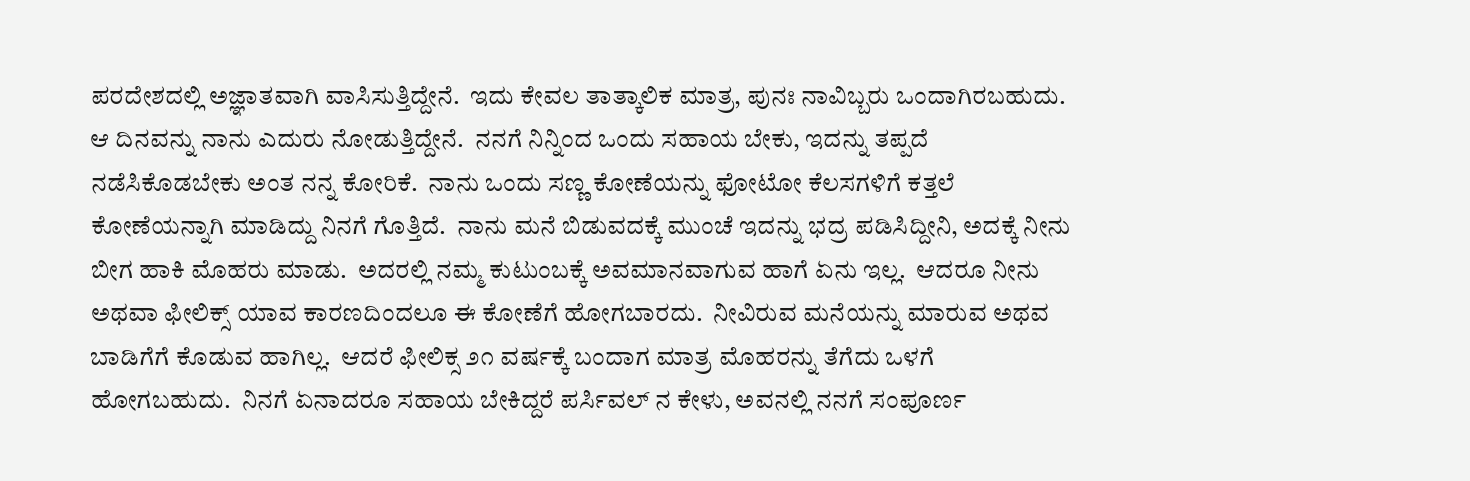ಪರದೇಶದಲ್ಲಿ ಅಜ್ಞಾತವಾಗಿ ವಾಸಿಸುತ್ತಿದ್ದೇನೆ.  ಇದು ಕೇವಲ ತಾತ್ಕಾಲಿಕ ಮಾತ್ರ, ಪುನಃ ನಾವಿಬ್ಬರು ಒಂದಾಗಿರಬಹುದು.  ಆ ದಿನವನ್ನು ನಾನು ಎದುರು ನೋಡುತ್ತಿದ್ದೇನೆ.  ನನಗೆ ನಿನ್ನಿಂದ ಒಂದು ಸಹಾಯ ಬೇಕು, ಇದನ್ನು ತಪ್ಪದೆ ನಡೆಸಿಕೊಡಬೇಕು ಅಂತ ನನ್ನ ಕೋರಿಕೆ.  ನಾನು ಒಂದು ಸಣ್ಣ ಕೋಣೆಯನ್ನು ಫೋಟೋ ಕೆಲಸಗಳಿಗೆ ಕತ್ತಲೆ ಕೋಣೆಯನ್ನಾಗಿ ಮಾಡಿದ್ದು ನಿನಗೆ ಗೊತ್ತಿದೆ.  ನಾನು ಮನೆ ಬಿಡುವದಕ್ಕೆ ಮುಂಚೆ ಇದನ್ನು ಭದ್ರ ಪಡಿಸಿದ್ದೀನಿ, ಅದಕ್ಕೆ ನೀನು ಬೀಗ ಹಾಕಿ ಮೊಹರು ಮಾಡು.  ಅದರಲ್ಲಿ ನಮ್ಮ ಕುಟುಂಬಕ್ಕೆ ಅವಮಾನವಾಗುವ ಹಾಗೆ ಏನು ಇಲ್ಲ.  ಆದರೂ ನೀನು ಅಥವಾ ಫೀಲಿಕ್ಸ್ ಯಾವ ಕಾರಣದಿಂದಲೂ ಈ ಕೋಣೆಗೆ ಹೋಗಬಾರದು.  ನೀವಿರುವ ಮನೆಯನ್ನು ಮಾರುವ ಅಥವ ಬಾಡಿಗೆಗೆ ಕೊಡುವ ಹಾಗಿಲ್ಲ.  ಆದರೆ ಫೀಲಿಕ್ಸ ೨೧ ವರ್ಷಕ್ಕೆ ಬಂದಾಗ ಮಾತ್ರ ಮೊಹರನ್ನು ತೆಗೆದು ಒಳಗೆ ಹೋಗಬಹುದು.  ನಿನಗೆ ಏನಾದರೂ ಸಹಾಯ ಬೇಕಿದ್ದರೆ ಪರ್ಸಿವಲ್ ನ ಕೇಳು, ಅವನಲ್ಲಿ ನನಗೆ ಸಂಪೂರ್ಣ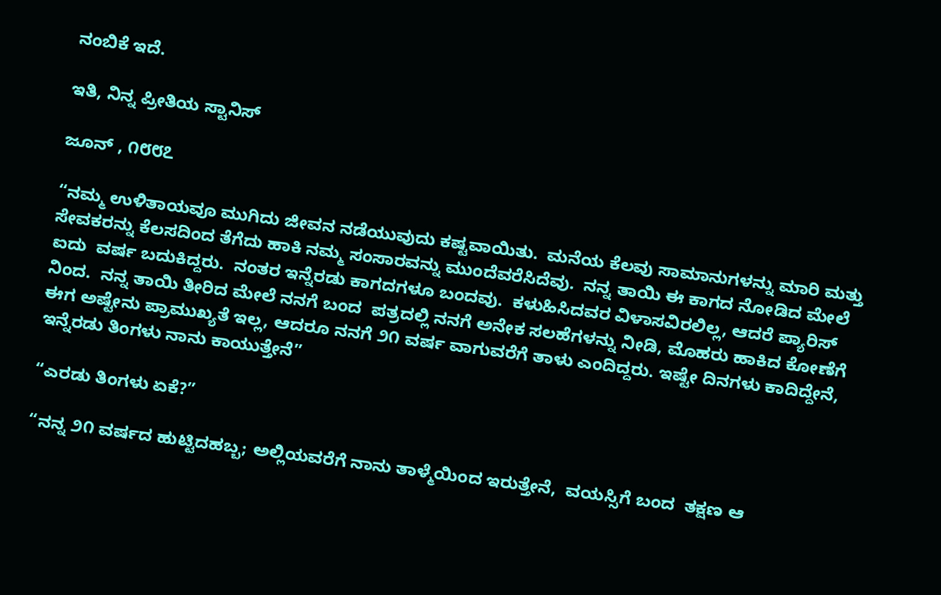ನಂಬಿಕೆ ಇದೆ.

ಇತಿ, ನಿನ್ನ ಪ್ರೀತಿಯ ಸ್ಟಾನಿಸ್

ಜೂನ್ , ೧೮೮೭

“ನಮ್ಮ ಉಳಿತಾಯವೂ ಮುಗಿದು ಜೀವನ ನಡೆಯುವುದು ಕಷ್ಟವಾಯಿತು.  ಮನೆಯ ಕೆಲವು ಸಾಮಾನುಗಳನ್ನು ಮಾರಿ ಮತ್ತು ಸೇವಕರನ್ನು ಕೆಲಸದಿಂದ ತೆಗೆದು ಹಾಕಿ ನಮ್ಮ ಸಂಸಾರವನ್ನು ಮುಂದೆವರೆಸಿದೆವು.  ನನ್ನ ತಾಯಿ ಈ ಕಾಗದ ನೋಡಿದ ಮೇಲೆ ಐದು  ವರ್ಷ ಬದುಕಿದ್ದರು.  ನಂತರ ಇನ್ನೆರಡು ಕಾಗದಗಳೂ ಬಂದವು.  ಕಳುಹಿಸಿದವರ ವಿಳಾಸವಿರಲಿಲ್ಲ, ಆದರೆ ಪ್ಯಾರಿಸ್ ನಿಂದ.  ನನ್ನ ತಾಯಿ ತೀರಿದ ಮೇಲೆ ನನಗೆ ಬಂದ  ಪತ್ರದಲ್ಲಿ ನನಗೆ ಅನೇಕ ಸಲಹೆಗಳನ್ನು ನೀಡಿ, ಮೊಹರು ಹಾಕಿದ ಕೋಣೆಗೆ ಈಗ ಅಷ್ಟೇನು ಪ್ರಾಮುಖ್ಯತೆ ಇಲ್ಲ, ಆದರೂ ನನಗೆ ೨೧ ವರ್ಷ ವಾಗುವರೆಗೆ ತಾಳು ಎಂದಿದ್ದರು. ಇಷ್ಟೇ ದಿನಗಳು ಕಾದಿದ್ದೇನೆ, ಇನ್ನೆರಡು ತಿಂಗಳು ನಾನು ಕಾಯುತ್ತೇನೆ”

“ಎರಡು ತಿಂಗಳು ಏಕೆ?”

“ನನ್ನ ೨೧ ವರ್ಷದ ಹುಟ್ಟಿದಹಬ್ಬ; ಅಲ್ಲಿಯವರೆಗೆ ನಾನು ತಾಳ್ಮೆಯಿಂದ ಇರುತ್ತೇನೆ,  ವಯಸ್ಸಿಗೆ ಬಂದ  ತಕ್ಷಣ ಆ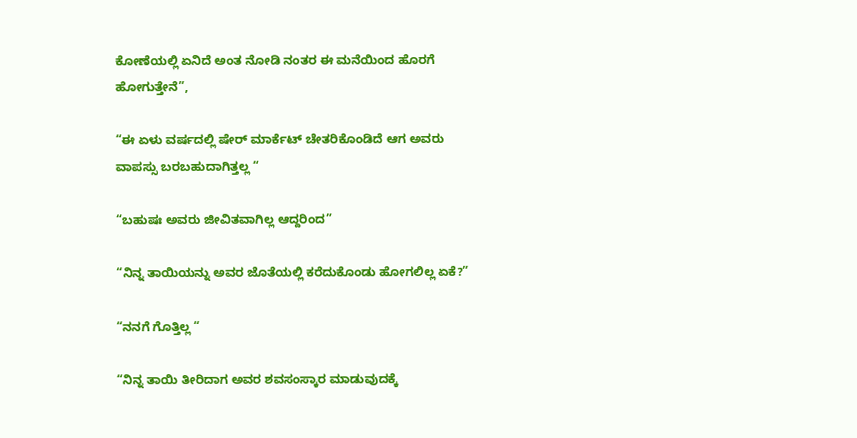ಕೋಣೆಯಲ್ಲಿ ಏನಿದೆ ಅಂತ ನೋಡಿ ನಂತರ ಈ ಮನೆಯಿಂದ ಹೊರಗೆ ಹೋಗುತ್ತೇನೆ”,

“ಈ ಏಳು ವರ್ಷದಲ್ಲಿ ಷೇರ್ ಮಾರ್ಕೆಟ್ ಚೇತರಿಕೊಂಡಿದೆ ಆಗ ಅವರು ವಾಪಸ್ಸು ಬರಬಹುದಾಗಿತ್ತಲ್ಲ “

“ಬಹುಷಃ ಅವರು ಜೀವಿತವಾಗಿಲ್ಲ ಆದ್ದರಿಂದ”

“ನಿನ್ನ ತಾಯಿಯನ್ನು ಅವರ ಜೊತೆಯಲ್ಲಿ ಕರೆದುಕೊಂಡು ಹೋಗಲಿಲ್ಲ ಏಕೆ?”

“ನನಗೆ ಗೊತ್ತಿಲ್ಲ “

“ನಿನ್ನ ತಾಯಿ ತೀರಿದಾಗ ಅವರ ಶವಸಂಸ್ಕಾರ ಮಾಡುವುದಕ್ಕೆ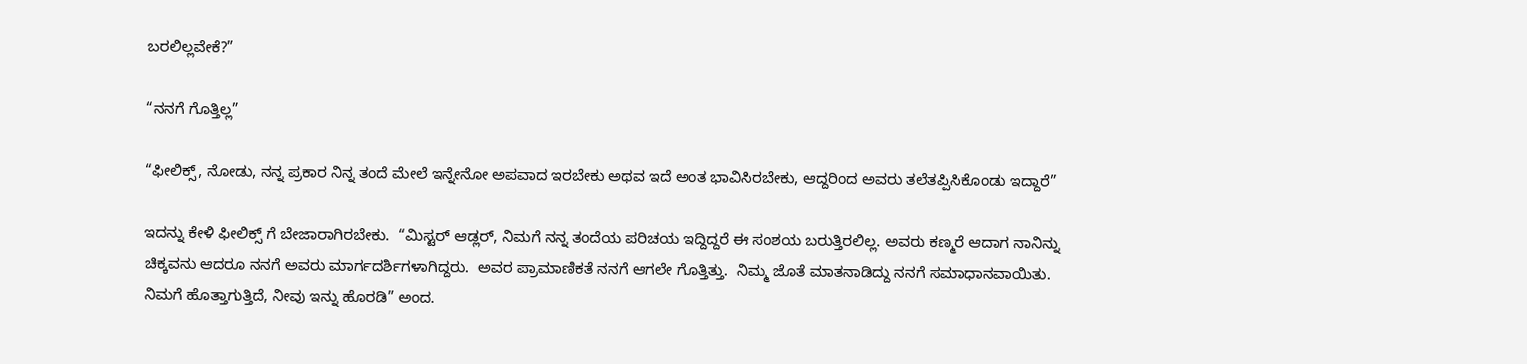ಬರಲಿಲ್ಲವೇಕೆ?”

“ನನಗೆ ಗೊತ್ತಿಲ್ಲ”

“ಫೀಲಿಕ್ಸ್, ನೋಡು, ನನ್ನ ಪ್ರಕಾರ ನಿನ್ನ ತಂದೆ ಮೇಲೆ ಇನ್ನೇನೋ ಅಪವಾದ ಇರಬೇಕು ಅಥವ ಇದೆ ಅಂತ ಭಾವಿಸಿರಬೇಕು, ಆದ್ದರಿಂದ ಅವರು ತಲೆತಪ್ಪಿಸಿಕೊಂಡು ಇದ್ದಾರೆ”

ಇದನ್ನು ಕೇಳಿ ಫೀಲಿಕ್ಸ್ ಗೆ ಬೇಜಾರಾಗಿರಬೇಕು.  “ಮಿಸ್ಟರ್ ಆಡ್ಲರ್, ನಿಮಗೆ ನನ್ನ ತಂದೆಯ ಪರಿಚಯ ಇದ್ದಿದ್ದರೆ ಈ ಸಂಶಯ ಬರುತ್ತಿರಲಿಲ್ಲ. ಅವರು ಕಣ್ಮರೆ ಆದಾಗ ನಾನಿನ್ನು ಚಿಕ್ಕವನು ಆದರೂ ನನಗೆ ಅವರು ಮಾರ್ಗದರ್ಶಿಗಳಾಗಿದ್ದರು.  ಅವರ ಪ್ರಾಮಾಣಿಕತೆ ನನಗೆ ಆಗಲೇ ಗೊತ್ತಿತ್ತು.  ನಿಮ್ಮ ಜೊತೆ ಮಾತನಾಡಿದ್ದು ನನಗೆ ಸಮಾಧಾನವಾಯಿತು.  ನಿಮಗೆ ಹೊತ್ತಾಗುತ್ತಿದೆ, ನೀವು ಇನ್ನು ಹೊರಡಿ” ಅಂದ.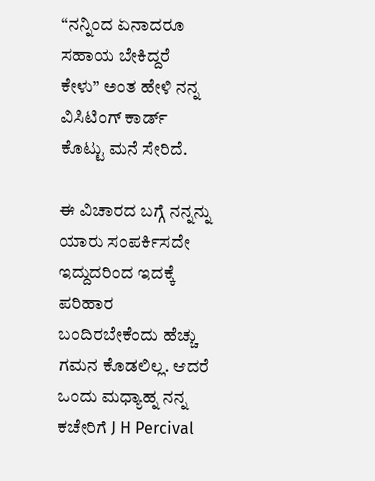“ನನ್ನಿಂದ ಏನಾದರೂ ಸಹಾಯ ಬೇಕಿದ್ದರೆ ಕೇಳು” ಅಂತ ಹೇಳಿ ನನ್ನ ವಿಸಿಟಿಂಗ್ ಕಾರ್ಡ್ ಕೊಟ್ಟು ಮನೆ ಸೇರಿದೆ.

ಈ ವಿಚಾರದ ಬಗ್ಗೆ ನನ್ನನ್ನು ಯಾರು ಸಂಪರ್ಕಿಸದೇ ಇದ್ದುದರಿಂದ ಇದಕ್ಕೆ ಪರಿಹಾರ ಬಂದಿರಬೇಕೆಂದು ಹೆಚ್ಚು ಗಮನ ಕೊಡಲಿಲ್ಲ. ಆದರೆ ಒಂದು ಮಧ್ಯಾಹ್ನ ನನ್ನ ಕಚೇರಿಗೆ J H Percival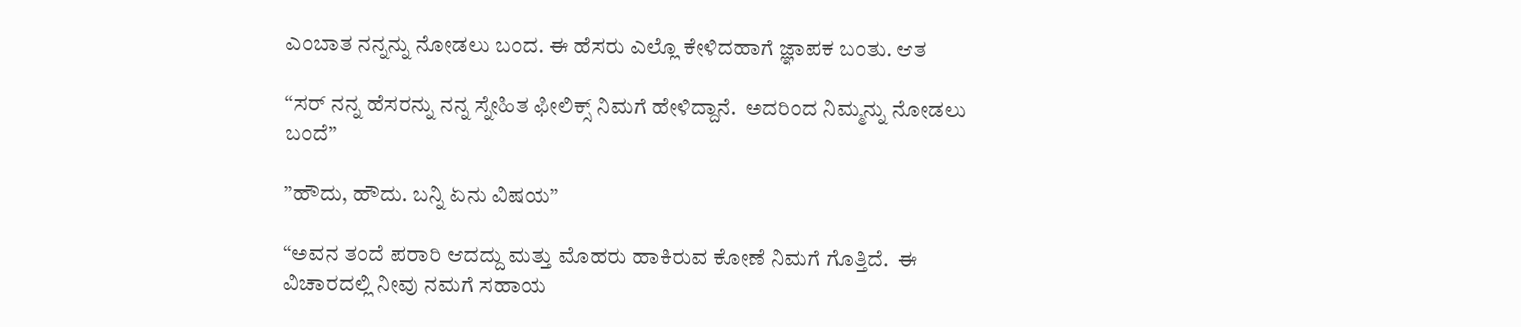ಎಂಬಾತ ನನ್ನನ್ನು ನೋಡಲು ಬಂದ. ಈ ಹೆಸರು ಎಲ್ಲೊ ಕೇಳಿದಹಾಗೆ ಜ್ಞಾಪಕ ಬಂತು. ಆತ

“ಸರ್ ನನ್ನ ಹೆಸರನ್ನು ನನ್ನ ಸ್ನೇಹಿತ ಫೀಲಿಕ್ಸ್ ನಿಮಗೆ ಹೇಳಿದ್ದಾನೆ.  ಅದರಿಂದ ನಿಮ್ಮನ್ನು ನೋಡಲು ಬಂದೆ”

”ಹೌದು, ಹೌದು. ಬನ್ನಿ ಏನು ವಿಷಯ”

“ಅವನ ತಂದೆ ಪರಾರಿ ಆದದ್ದು ಮತ್ತು ಮೊಹರು ಹಾಕಿರುವ ಕೋಣೆ ನಿಮಗೆ ಗೊತ್ತಿದೆ.  ಈ ವಿಚಾರದಲ್ಲಿ ನೀವು ನಮಗೆ ಸಹಾಯ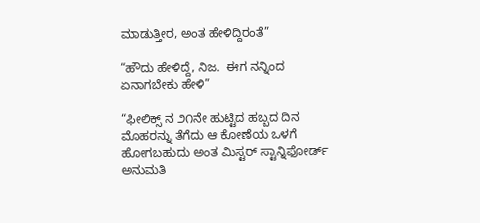ಮಾಡುತ್ತೀರ, ಅಂತ ಹೇಳಿದ್ದಿರಂತೆ”

“ಹೌದು ಹೇಳಿದ್ದೆ, ನಿಜ.  ಈಗ ನನ್ನಿಂದ ಏನಾಗಬೇಕು ಹೇಳಿ”

“ಫೀಲಿಕ್ಸ್ ನ ೨೧ನೇ ಹುಟ್ಟಿದ ಹಬ್ಬದ ದಿನ ಮೊಹರನ್ನು ತೆಗೆದು ಆ ಕೋಣೆಯ ಒಳಗೆ ಹೋಗಬಹುದು ಅಂತ ಮಿಸ್ಟರ್ ಸ್ಟಾನ್ನಿಫೋರ್ಡ್ ಅನುಮತಿ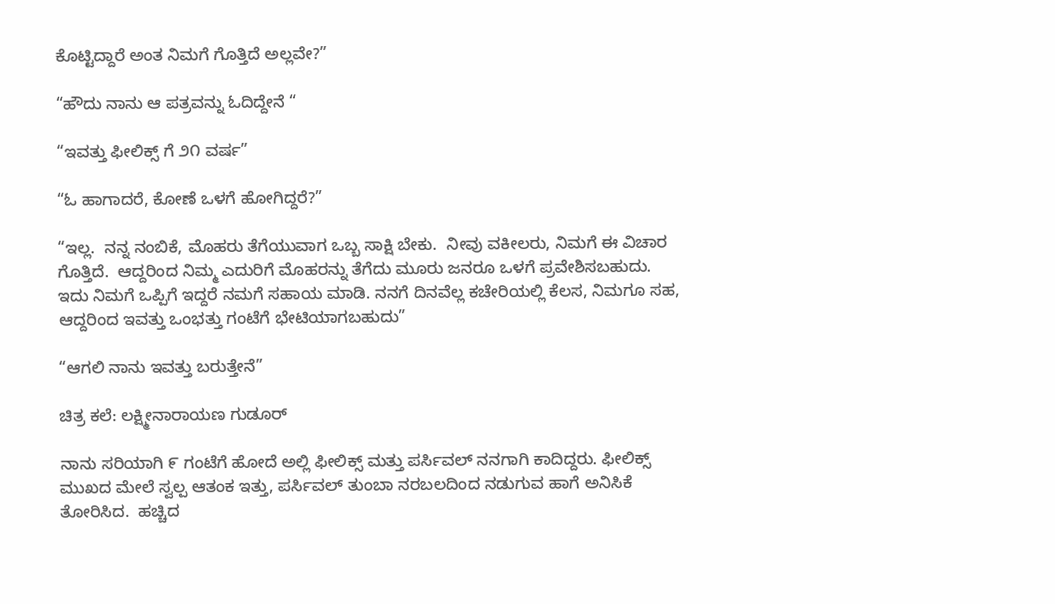ಕೊಟ್ಟಿದ್ದಾರೆ ಅಂತ ನಿಮಗೆ ಗೊತ್ತಿದೆ ಅಲ್ಲವೇ?”

“ಹೌದು ನಾನು ಆ ಪತ್ರವನ್ನು ಓದಿದ್ದೇನೆ “

“ಇವತ್ತು ಫೀಲಿಕ್ಸ್ ಗೆ ೨೧ ವರ್ಷ”

“ಓ ಹಾಗಾದರೆ, ಕೋಣೆ ಒಳಗೆ ಹೋಗಿದ್ದರೆ?”

“ಇಲ್ಲ.  ನನ್ನ ನಂಬಿಕೆ, ಮೊಹರು ತೆಗೆಯುವಾಗ ಒಬ್ಬ ಸಾಕ್ಷಿ ಬೇಕು.  ನೀವು ವಕೀಲರು, ನಿಮಗೆ ಈ ವಿಚಾರ ಗೊತ್ತಿದೆ.  ಆದ್ದರಿಂದ ನಿಮ್ಮ ಎದುರಿಗೆ ಮೊಹರನ್ನು ತೆಗೆದು ಮೂರು ಜನರೂ ಒಳಗೆ ಪ್ರವೇಶಿಸಬಹುದು. ಇದು ನಿಮಗೆ ಒಪ್ಪಿಗೆ ಇದ್ದರೆ ನಮಗೆ ಸಹಾಯ ಮಾಡಿ. ನನಗೆ ದಿನವೆಲ್ಲ ಕಚೇರಿಯಲ್ಲಿ ಕೆಲಸ, ನಿಮಗೂ ಸಹ, ಆದ್ದರಿಂದ ಇವತ್ತು ಒಂಭತ್ತು ಗಂಟೆಗೆ ಭೇಟಿಯಾಗಬಹುದು”

“ಆಗಲಿ ನಾನು ಇವತ್ತು ಬರುತ್ತೇನೆ”

ಚಿತ್ರ ಕಲೆ: ಲಕ್ಷ್ಮೀನಾರಾಯಣ ಗುಡೂರ್

ನಾನು ಸರಿಯಾಗಿ ೯ ಗಂಟೆಗೆ ಹೋದೆ ಅಲ್ಲಿ ಫೀಲಿಕ್ಸ್ ಮತ್ತು ಪರ್ಸಿವಲ್ ನನಗಾಗಿ ಕಾದಿದ್ದರು. ಫೀಲಿಕ್ಸ್ ಮುಖದ ಮೇಲೆ ಸ್ವಲ್ಪ ಆತಂಕ ಇತ್ತು, ಪರ್ಸಿವಲ್ ತುಂಬಾ ನರಬಲದಿಂದ ನಡುಗುವ ಹಾಗೆ ಅನಿಸಿಕೆ ತೋರಿಸಿದ.  ಹಚ್ಚಿದ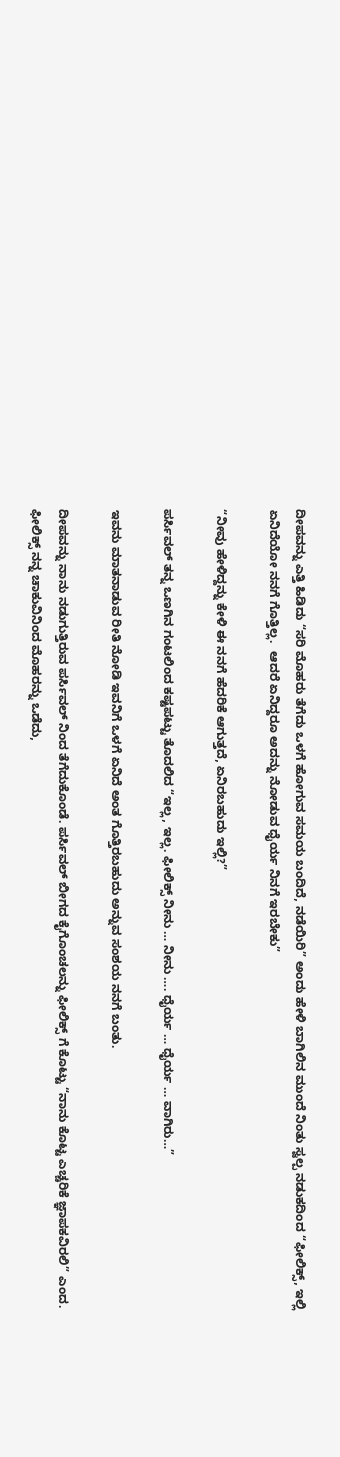ದೀಪವನ್ನು ಎತ್ತಿ ಹಿಡಿದು “ಸರಿ ಮೊಹರು ತೆಗೆದು ಒಳಗೆ ಹೋಗುವ ಸಮಯ ಬಂದಿದೆ, ನಡೆಯಿರಿ” ಅಂದು ಹೇಳಿ ಬಾಗಿಲಿನ ಮುಂದೆ ನಿಂತು ಸ್ವಲ್ಪ ನಡುಕದಿಂದ “ಫೀಲಿಕ್ಸ್, ಇಲ್ಲಿ ಏನಿದೆಯೋ ನನಗೆ ಗೊತ್ತಿಲ್ಲ.  ಆದರೆ ಏನಿದ್ದರೂ ಅದನ್ನು ನೋಡುವ ಧೈರ್ಯ ನಿನಗೆ ಇರಬೇಕು”

“ನೀವು ಹೇಳಿದ್ದನ್ನು ಕೇಳಿ ಈ ನನಗೆ ಹೆದರಿಕೆ ಆಗುತ್ತದೆ, ಏನಿರಬಹುದು ಇಲ್ಲಿ?”

ಪರ್ಸಿವಲ್ ತನ್ನ ಒಣಗಿನ ಗಂಟಲಿಂದ ಕಷ್ಟಪಟ್ಟು ತೊದಲಿದ “ಇಲ್ಲ, ಇಲ್ಲ. ಫೀಲಿಕ್ಸ್ ನೀನು … ನೀನು …. ಧೈರ್ಯ … ಧೈರ್ಯ … ವಾಗಿರು…”

ಇವನು ಮಾತನಾಡುವ ರೀತಿ ನೋಡಿ ಇವನಿಗೆ ಒಳಗೆ ಏನಿದೆ ಅಂತ ಗೊತ್ತಿರಬಹುದು ಅನ್ನುವ ಸಂಶಯ ನನಗೆ ಬಂತು.

ದೀಪವನ್ನು ನಾನು ನಡುಗುತ್ತಿರುವ ಪರ್ಸಿವಲ್ ನಿಂದ ತೆಗೆದುಕೊಂಡೆ. ಪರ್ಸಿವಲ್ ಬೀಗದ ಕೈಗೊಂಚಲನ್ನು ಫೀಲಿಕ್ಸ್ ಗೆ ಕೊಟ್ಟು “ನಾನು ಕೊಟ್ಟ ಎಚ್ಚರಿಕೆ ಜ್ಞಾಪಕವಿರಲಿ” ಎಂದ. ಫೀಲಿಕ್ಸ್ ನನ್ನ ಚಾಕುವಿನಿಂದ ಮೊಹರನ್ನು ಒಡೆದು,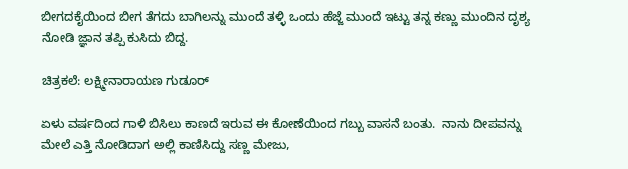ಬೀಗದಕೈಯಿಂದ ಬೀಗ ತೆಗದು ಬಾಗಿಲನ್ನು ಮುಂದೆ ತಳ್ಳಿ ಒಂದು ಹೆಜ್ಜೆ ಮುಂದೆ ಇಟ್ಟು ತನ್ನ ಕಣ್ಣು ಮುಂದಿನ ದೃಶ್ಯ ನೋಡಿ ಜ್ಞಾನ ತಪ್ಪಿ ಕುಸಿದು ಬಿದ್ದ.

ಚಿತ್ರಕಲೆ: ಲಕ್ಷ್ಮೀನಾರಾಯಣ ಗುಡೂರ್

ಏಳು ವರ್ಷದಿಂದ ಗಾಳಿ ಬಿಸಿಲು ಕಾಣದೆ ಇರುವ ಈ ಕೋಣೆಯಿಂದ ಗಬ್ಬು ವಾಸನೆ ಬಂತು.  ನಾನು ದೀಪವನ್ನು ಮೇಲೆ ಎತ್ತಿ ನೋಡಿದಾಗ ಅಲ್ಲಿ ಕಾಣಿಸಿದ್ದು ಸಣ್ಣ ಮೇಜು,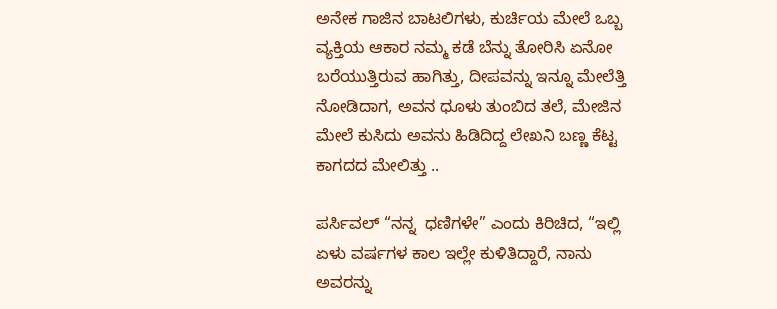ಅನೇಕ ಗಾಜಿನ ಬಾಟಲಿಗಳು, ಕುರ್ಚಿಯ ಮೇಲೆ ಒಬ್ಬ ವ್ಯಕ್ತಿಯ ಆಕಾರ ನಮ್ಮ ಕಡೆ ಬೆನ್ನು ತೋರಿಸಿ ಏನೋ ಬರೆಯುತ್ತಿರುವ ಹಾಗಿತ್ತು, ದೀಪವನ್ನು ಇನ್ನೂ ಮೇಲೆತ್ತಿ ನೋಡಿದಾಗ, ಅವನ ಧೂಳು ತುಂಬಿದ ತಲೆ, ಮೇಜಿನ ಮೇಲೆ ಕುಸಿದು ಅವನು ಹಿಡಿದಿದ್ದ ಲೇಖನಿ ಬಣ್ಣ ಕೆಟ್ಟ ಕಾಗದದ ಮೇಲಿತ್ತು ..

ಪರ್ಸಿವಲ್ “ನನ್ನ  ಧಣಿಗಳೇ” ಎಂದು ಕಿರಿಚಿದ, “ಇಲ್ಲಿ ಏಳು ವರ್ಷಗಳ ಕಾಲ ಇಲ್ಲೇ ಕುಳಿತಿದ್ದಾರೆ, ನಾನು ಅವರನ್ನು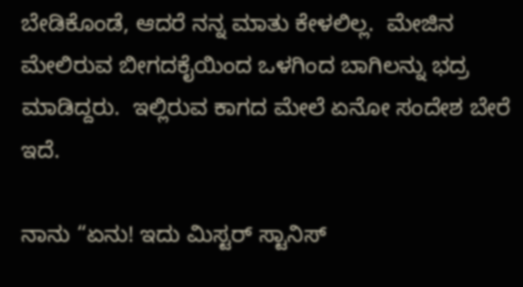ಬೇಡಿಕೊಂಡೆ, ಆದರೆ ನನ್ನ ಮಾತು ಕೇಳಲಿಲ್ಲ.  ಮೇಜಿನ ಮೇಲಿರುವ ಬೀಗದಕೈಯಿಂದ ಒಳಗಿಂದ ಬಾಗಿಲನ್ನು ಭದ್ರ ಮಾಡಿದ್ದರು.  ಇಲ್ಲಿರುವ ಕಾಗದ ಮೇಲೆ ಏನೋ ಸಂದೇಶ ಬೇರೆ ಇದೆ.

ನಾನು “ಏನು! ಇದು ಮಿಸ್ಟರ್ ಸ್ಟಾನಿಸ್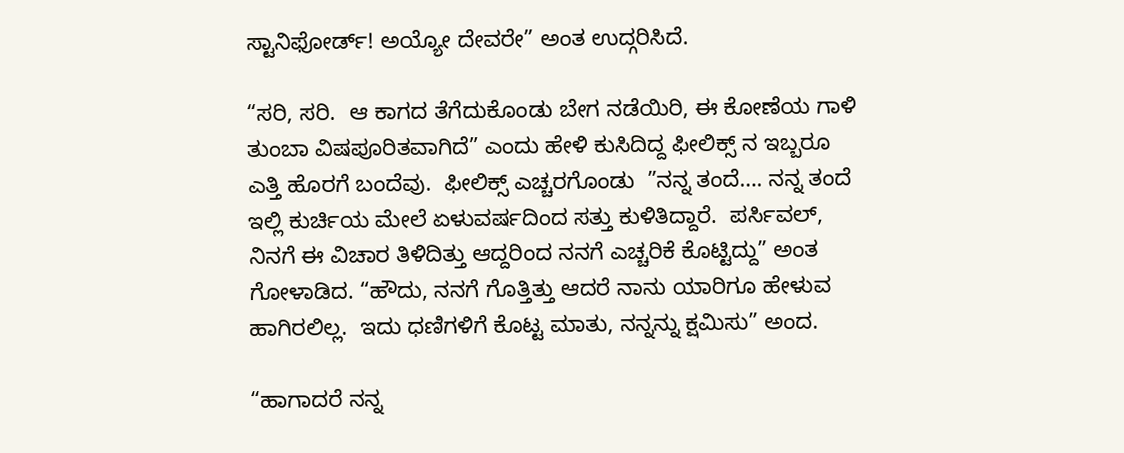ಸ್ಟಾನಿಫೋರ್ಡ್! ಅಯ್ಯೋ ದೇವರೇ” ಅಂತ ಉದ್ಗರಿಸಿದೆ.

“ಸರಿ, ಸರಿ.  ಆ ಕಾಗದ ತೆಗೆದುಕೊಂಡು ಬೇಗ ನಡೆಯಿರಿ, ಈ ಕೋಣೆಯ ಗಾಳಿ ತುಂಬಾ ವಿಷಪೂರಿತವಾಗಿದೆ” ಎಂದು ಹೇಳಿ ಕುಸಿದಿದ್ದ ಫೀಲಿಕ್ಸ್ ನ ಇಬ್ಬರೂ ಎತ್ತಿ ಹೊರಗೆ ಬಂದೆವು.  ಫೀಲಿಕ್ಸ್ ಎಚ್ಚರಗೊಂಡು  ”ನನ್ನ ತಂದೆ…. ನನ್ನ ತಂದೆ ಇಲ್ಲಿ ಕುರ್ಚಿಯ ಮೇಲೆ ಏಳುವರ್ಷದಿಂದ ಸತ್ತು ಕುಳಿತಿದ್ದಾರೆ.  ಪರ್ಸಿವಲ್, ನಿನಗೆ ಈ ವಿಚಾರ ತಿಳಿದಿತ್ತು ಆದ್ದರಿಂದ ನನಗೆ ಎಚ್ಚರಿಕೆ ಕೊಟ್ಟಿದ್ದು” ಅಂತ ಗೋಳಾಡಿದ. “ಹೌದು, ನನಗೆ ಗೊತ್ತಿತ್ತು ಆದರೆ ನಾನು ಯಾರಿಗೂ ಹೇಳುವ ಹಾಗಿರಲಿಲ್ಲ.  ಇದು ಧಣಿಗಳಿಗೆ ಕೊಟ್ಟ ಮಾತು, ನನ್ನನ್ನು ಕ್ಷಮಿಸು” ಅಂದ.

“ಹಾಗಾದರೆ ನನ್ನ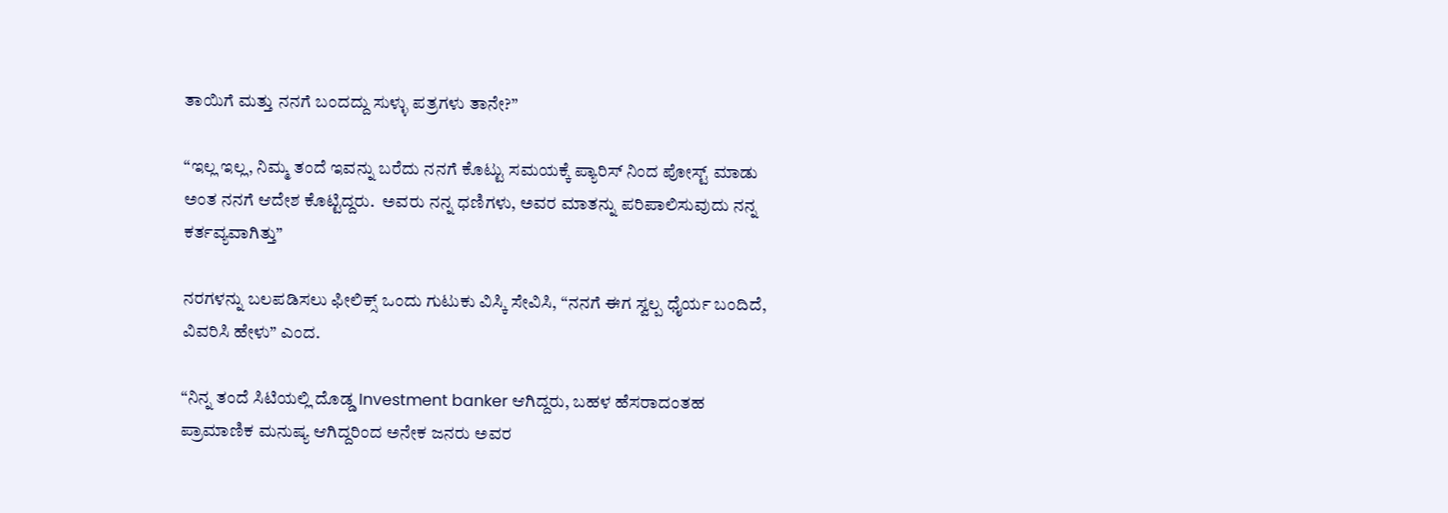ತಾಯಿಗೆ ಮತ್ತು ನನಗೆ ಬಂದದ್ದು ಸುಳ್ಳು ಪತ್ರಗಳು ತಾನೇ?”

“ಇಲ್ಲ ಇಲ್ಲ, ನಿಮ್ಮ ತಂದೆ ಇವನ್ನು ಬರೆದು ನನಗೆ ಕೊಟ್ಟು ಸಮಯಕ್ಕೆ ಪ್ಯಾರಿಸ್ ನಿಂದ ಪೋಸ್ಟ್ ಮಾಡು ಅಂತ ನನಗೆ ಆದೇಶ ಕೊಟ್ಟಿದ್ದರು.  ಅವರು ನನ್ನ ಧಣಿಗಳು, ಅವರ ಮಾತನ್ನು ಪರಿಪಾಲಿಸುವುದು ನನ್ನ ಕರ್ತವ್ಯವಾಗಿತ್ತು”

ನರಗಳನ್ನು ಬಲಪಡಿಸಲು ಫೀಲಿಕ್ಸ್ ಒಂದು ಗುಟುಕು ವಿಸ್ಕಿ ಸೇವಿಸಿ, “ನನಗೆ ಈಗ ಸ್ವಲ್ಪ ಧೈರ್ಯ ಬಂದಿದೆ, ವಿವರಿಸಿ ಹೇಳು” ಎಂದ.

“ನಿನ್ನ ತಂದೆ ಸಿಟಿಯಲ್ಲಿ ದೊಡ್ಡ Investment banker ಆಗಿದ್ದರು, ಬಹಳ ಹೆಸರಾದಂತಹ ಪ್ರಾಮಾಣಿಕ ಮನುಷ್ಯ ಆಗಿದ್ದರಿಂದ ಅನೇಕ ಜನರು ಅವರ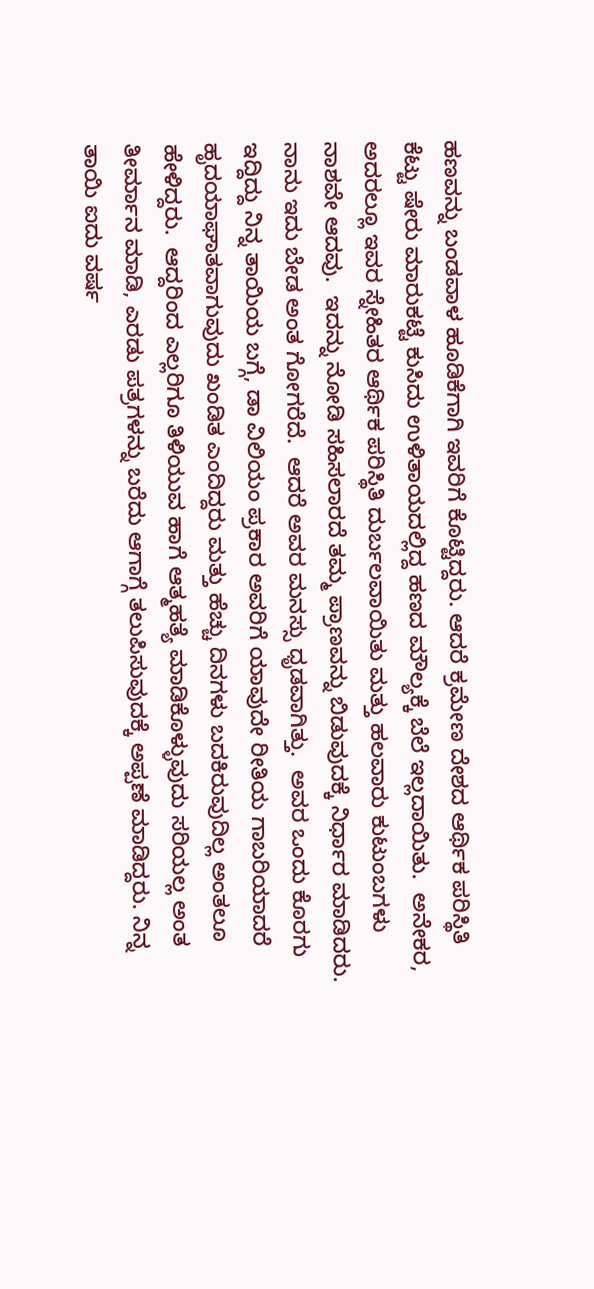ಹಣವನ್ನು ಬಂಡವಾಳ ಹೂಡಿಕೆಗಾಗಿ ಇವರಿಗೆ ಕೊಟ್ಟಿದ್ದರು. ಆದರೆ ಕ್ರಮೇಣ ದೇಶದ ಆರ್ಥಿಕ ಪರಿಸ್ಥಿತಿ ಕೆಟ್ಟು ಷೇರು ಮಾರುಕಟ್ಟೆ ಕುಸಿದು ಉಳಿತಾಯದಲ್ಲಿದ್ದ ಹಣದ ಮೌಲ್ಯಕ್ಕೆ ಬೆಲೆ ಇಲ್ಲದಾಯಿತು.  ಅನೇಕರ, ಅದರಲ್ಲೂ ಇವರ ಸ್ನೇಹಿತರ ಆರ್ಥಿಕ ಪರಿಸ್ಥಿತಿ ದುರ್ಬಲವಾಯಿತು ಮತ್ತು ಹಲವಾರು ಕುಟುಂಬಗಳು ನಾಶವೇ ಆದವು.  ಇದನ್ನು ನೋಡಿ ಸಹಿಸಲಾರದೆ ತಮ್ಮ ಪ್ರಾಣವನ್ನು ಬಿಡುವುದಕ್ಕೆ ನಿರ್ಧಾರ ಮಾಡಿದರು.  ನಾನು ಇದು ಬೇಡ ಅಂತ ಗೋಗರೆದೆ.  ಆದರೆ ಅವರ ಮನಸ್ಸು ಧೃಡವಾಗಿತ್ತು.  ಅವರ ಒಂದು ಕೊರಗು ಇದ್ದಿದ್ದು ನಿನ್ನ ತಾಯಿಯ ಬಗ್ಗೆ, ಡಾ ವಿಲಿಯಂ ಪ್ರಕಾರ ಅವರಿಗೆ ಯಾವುದೇ ರೀತಿಯ ಗಾಬರಿಯಾದರೆ ಹೃದಯಾಘಾತವಾಗುವುದು ಖಂಡಿತ ಎಂದಿದ್ದರು ಮತ್ತು ಹೆಚ್ಚು ದಿನಗಳು ಬದಕಿರುವುದಿಲ್ಲ ಅಂತಲೂ ಹೇಳಿದ್ದರು.  ಆದ್ದರಿಂದ ಎಲ್ಲರಿಗೂ ತಿಳಿಯುವ ಹಾಗೆ ಆತ್ಮಹತ್ಯೆ ಮಾಡಿಕೊಳ್ಳುವುದು ಸರಿಯಲ್ಲ ಅಂತ ತೀರ್ಮಾನ ಮಾಡಿ, ಎರಡು ಪತ್ರಗಳನ್ನು ಬರೆದು ಆಗಾಗ್ಗೆ ತಲುಪಿಸುವುದಕ್ಕೆ ಅಪ್ಪಣೆ ಮಾಡಿದ್ದರು. ನಿನ್ನ ತಾಯಿ ಐದು ವರ್ಷ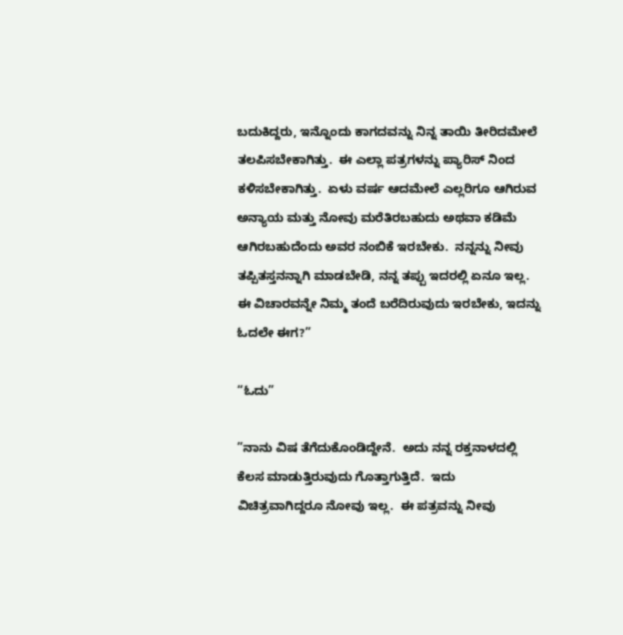ಬದುಕಿದ್ದರು, ಇನ್ನೊಂದು ಕಾಗದವನ್ನು ನಿನ್ನ ತಾಯಿ ತೀರಿದಮೇಲೆ ತಲಪಿಸಬೇಕಾಗಿತ್ತು.  ಈ ಎಲ್ಲಾ ಪತ್ರಗಳನ್ನು ಪ್ಯಾರಿಸ್ ನಿಂದ ಕಳಿಸಬೇಕಾಗಿತ್ತು.  ಏಳು ವರ್ಷ ಆದಮೇಲೆ ಎಲ್ಲರಿಗೂ ಆಗಿರುವ ಅನ್ಯಾಯ ಮತ್ತು ನೋವು ಮರೆತಿರಬಹುದು ಅಥವಾ ಕಡಿಮೆ ಆಗಿರಬಹುದೆಂದು ಅವರ ನಂಬಿಕೆ ಇರಬೇಕು.  ನನ್ನನ್ನು ನೀವು ತಪ್ಪಿತಸ್ತನನ್ನಾಗಿ ಮಾಡಬೇಡಿ, ನನ್ನ ತಪ್ಪು ಇದರಲ್ಲಿ ಏನೂ ಇಲ್ಲ. ಈ ವಿಚಾರವನ್ನೇ ನಿಮ್ಮ ತಂದೆ ಬರೆದಿರುವುದು ಇರಬೇಕು, ಇದನ್ನು ಓದಲೇ ಈಗ?”

“ಓದು”

”ನಾನು ವಿಷ ತೆಗೆದುಕೊಂಡಿದ್ದೇನೆ.  ಅದು ನನ್ನ ರಕ್ತನಾಳದಲ್ಲಿ ಕೆಲಸ ಮಾಡುತ್ತಿರುವುದು ಗೊತ್ತಾಗುತ್ತಿದೆ.  ಇದು ವಿಚಿತ್ರವಾಗಿದ್ದರೂ ನೋವು ಇಲ್ಲ.  ಈ ಪತ್ರವನ್ನು ನೀವು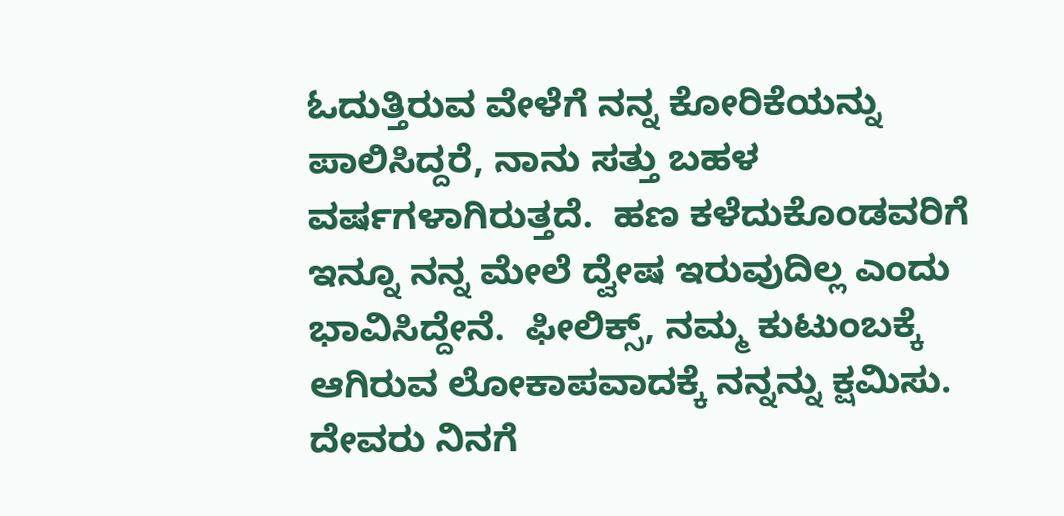ಓದುತ್ತಿರುವ ವೇಳೆಗೆ ನನ್ನ ಕೋರಿಕೆಯನ್ನು ಪಾಲಿಸಿದ್ದರೆ, ನಾನು ಸತ್ತು ಬಹಳ ವರ್ಷಗಳಾಗಿರುತ್ತದೆ.  ಹಣ ಕಳೆದುಕೊಂಡವರಿಗೆ ಇನ್ನೂ ನನ್ನ ಮೇಲೆ ದ್ವೇಷ ಇರುವುದಿಲ್ಲ ಎಂದು ಭಾವಿಸಿದ್ದೇನೆ.  ಫೀಲಿಕ್ಸ್, ನಮ್ಮ ಕುಟುಂಬಕ್ಕೆ ಆಗಿರುವ ಲೋಕಾಪವಾದಕ್ಕೆ ನನ್ನನ್ನು ಕ್ಷಮಿಸು.  ದೇವರು ನಿನಗೆ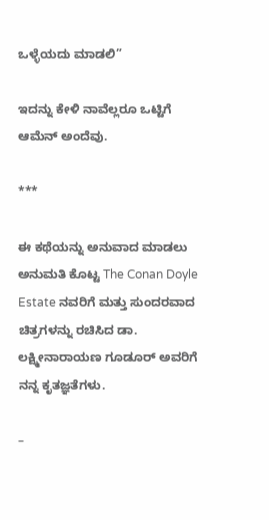ಒಳ್ಳೆಯದು ಮಾಡಲಿ”

ಇದನ್ನು ಕೇಳಿ ನಾವೆಲ್ಲರೂ ಒಟ್ಟಿಗೆ ಆಮೆನ್ ಅಂದೆವು.

***

ಈ ಕಥೆಯನ್ನು ಅನುವಾದ ಮಾಡಲು ಅನುಮತಿ ಕೊಟ್ಟ The Conan Doyle Estate ನವರಿಗೆ ಮತ್ತು ಸುಂದರವಾದ ಚಿತ್ರಗಳನ್ನು ರಚಿಸಿದ ಡಾ. ಲಕ್ಷ್ಮೀನಾರಾಯಣ ಗೂಡೂರ್ ಅವರಿಗೆ ನನ್ನ ಕೃತಜ್ಞತೆಗಳು.

–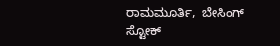ರಾಮಮೂರ್ತಿ,  ಬೇಸಿಂಗ್ ಸ್ಟೋಕ್